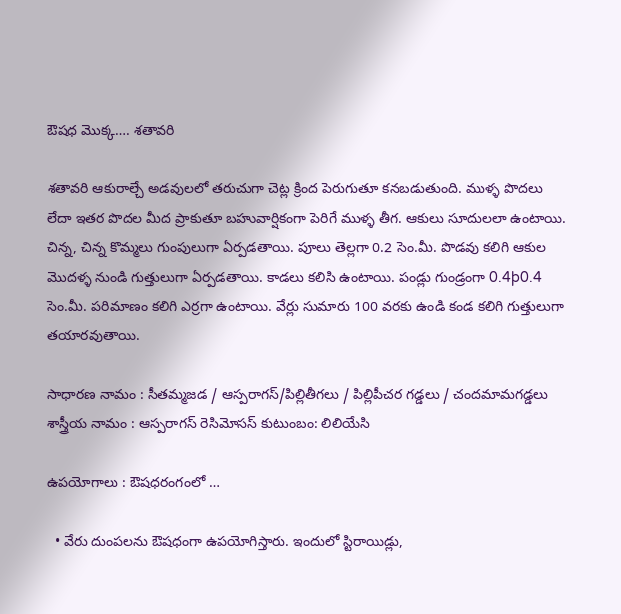ఔషధ మొక్క…. శతావరి

శతావరి ఆకురాల్చే అడవులలో తరుచుగా చెట్ల క్రింద పెరుగుతూ కనబడుతుంది. ముళ్ళ పొదలు లేదా ఇతర పొదల మీద ప్రాకుతూ బహువార్షికంగా పెరిగే ముళ్ళ తీగ. ఆకులు సూదులలా ఉంటాయి. చిన్న, చిన్న కొమ్మలు గుంపులుగా ఏర్పడతాయి. పూలు తెల్లగా 0.2 సెం.మీ. పొడవు కలిగి ఆకుల మొదళ్ళ నుండి గుత్తులుగా ఏర్పడతాయి. కాడలు కలిసి ఉంటాయి. పండ్లు గుండ్రంగా 0.4þ0.4 సెం.మీ. పరిమాణం కలిగి ఎర్రగా ఉంటాయి. వేర్లు సుమారు 100 వరకు ఉండి కండ కలిగి గుత్తులుగా తయారవుతాయి.

సాధారణ నామం : సీతమ్మజడ / ఆస్పరాగస్/పిల్లితీగలు / పిల్లిపీచర గడ్డలు / చందమామగడ్డలు శాస్త్రీయ నామం : ఆస్పరాగస్ రెసిమోసస్ కుటుంబం: లిలియేసి

ఉపయోగాలు : ఔషధరంగంలో …

  • వేరు దుంపలను ఔషధంగా ఉపయోగిస్తారు. ఇందులో స్టిరాయిడ్లు,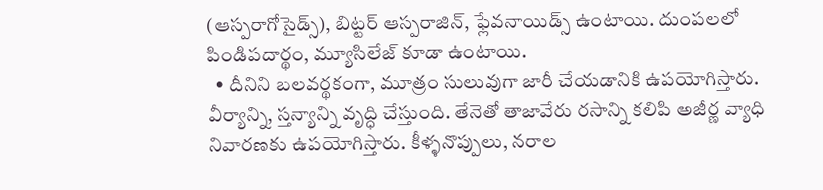(ఆస్పరాగోసైడ్స్), బిట్టర్ ఆస్పరాజిన్, ఫ్లేవనాయిడ్స్ ఉంటాయి. దుంపలలో పిండిపదార్థం, మ్యూసిలేజ్ కూడా ఉంటాయి.
  • దీనిని బలవర్థకంగా, మూత్రం సులువుగా జారీ చేయడానికి ఉపయోగిస్తారు. వీర్యాన్ని, స్తన్యాన్ని వృద్ధి చేస్తుంది. తేనెతో తాజావేరు రసాన్ని కలిపి అజీర్ణ వ్యాధి నివారణకు ఉపయోగిస్తారు. కీళ్ళనొప్పులు, నరాల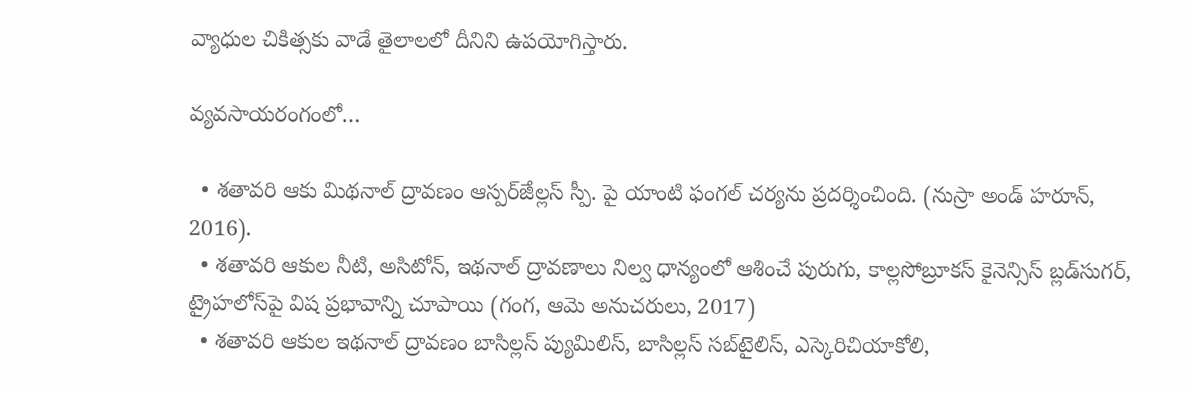వ్యాధుల చికిత్సకు వాడే తైలాలలో దీనిని ఉపయోగిస్తారు.

వ్యవసాయరంగంలో…

  • శతావరి ఆకు మిథనాల్ ద్రావణం ఆస్పర్ౙిల్లస్ స్పీ. పై యాంటి ఫంగల్ చర్యను ప్రదర్శించింది. (నుస్రా అండ్ హరూన్, 2016).
  • శతావరి ఆకుల నీటి, అసిటోన్, ఇథనాల్ ద్రావణాలు నిల్వ ధాన్యంలో ఆశించే పురుగు, కాల్లసోబ్రూకస్ కైనెన్సిస్ బ్లడ్‌సుగర్, ట్రైహలోస్‌పై విష ప్రభావాన్ని చూపాయి (గంగ, ఆమె అనుచరులు, 2017)
  • శతావరి ఆకుల ఇథనాల్ ద్రావణం బాసిల్లస్ ప్యుమిలిస్, బాసిల్లస్ సబ్‌టైలిస్, ఎస్కెరిచియాకోలి,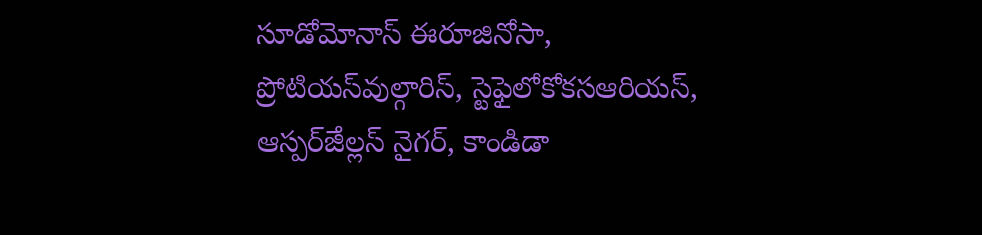సూడోమోనాస్ ఈరూజినోసా, ప్రోటియస్‌వుల్గారిస్, స్టెఫైలోకోకసఆరియస్, ఆస్పర్ౙిల్లస్ నైగర్, కాండిడా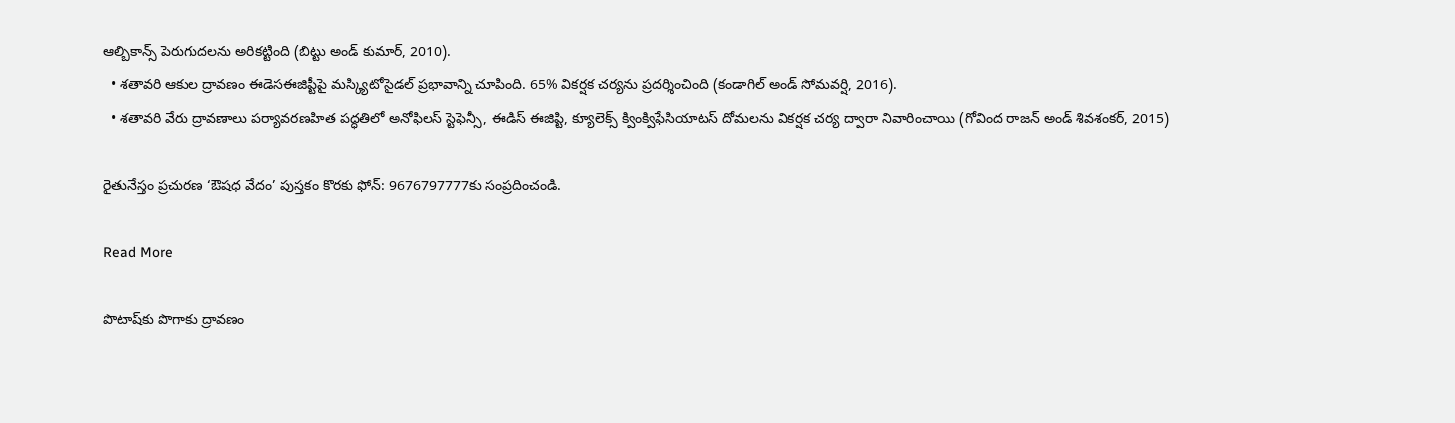ఆల్బికాన్స్ పెరుగుదలను అరికట్టింది (బిట్టు అండ్ కుమార్, 2010).
  • శతావరి ఆకుల ద్రావణం ఈడెసఈజిప్టీపై మస్క్యిటోసైడల్ ప్రభావాన్ని చూపింది. 65% వికర్షక చర్యను ప్రదర్శించింది (కండాగిల్ అండ్ సోమవర్షి, 2016).
  • శతావరి వేరు ద్రావణాలు పర్యావరణహిత పద్ధతిలో అనోఫిలస్ స్టెఫెన్సీ, ఈడిస్ ఈజిప్టి, క్యూలెక్స్ క్వింక్విఫేసియాటస్ దోమలను వికర్షక చర్య ద్వారా నివారించాయి (గోవింద రాజన్ అండ్ శివశంకర్, 2015)

రైతునేస్తం ప్రచురణ ‘ఔషధ వేదం’ పుస్తకం కొరకు ఫోన్: 9676797777కు సంప్రదించండి.

Read More

పొటాష్‌కు పొగాకు ద్రావణం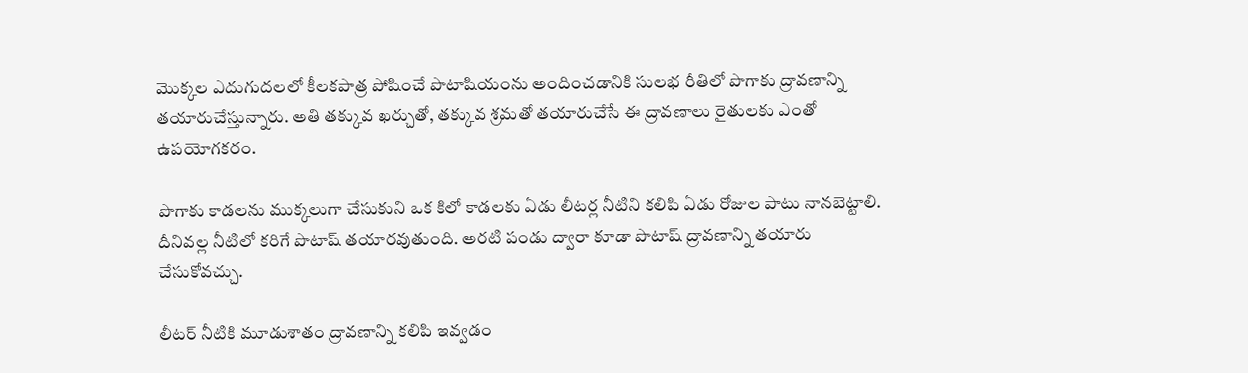మొక్కల ఎదుగుదలలో కీలకపాత్ర పోషించే పొటాషియంను అందించడానికి సులభ రీతిలో పొగాకు ద్రావణాన్ని తయారుచేస్తున్నారు. అతి తక్కువ ఖర్చుతో, తక్కువ శ్రమతో తయారుచేసే ఈ ద్రావణాలు రైతులకు ఎంతో ఉపయోగకరం.

పొగాకు కాడలను ముక్కలుగా చేసుకుని ఒక కిలో కాడలకు ఏడు లీటర్ల నీటిని కలిపి ఏడు రోజుల పాటు నానబెట్టాలి. దీనివల్ల నీటిలో కరిగే పొటాష్ తయారవుతుంది. అరటి పండు ద్వారా కూడా పొటాష్ ద్రావణాన్ని తయారు చేసుకోవచ్చు.

లీటర్ నీటికి మూడుశాతం ద్రావణాన్ని కలిపి ఇవ్వడం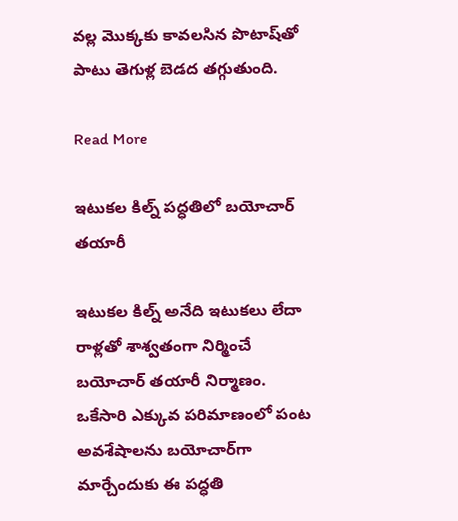వల్ల మొక్కకు కావలసిన పొటాష్‌తో పాటు తెగుళ్ల బెడద తగ్గుతుంది.

Read More

ఇటుకల కిల్న్ పద్ధతిలో బయోచార్ తయారీ

ఇటుకల కిల్న్ అనేది ఇటుకలు లేదా రాళ్లతో శాశ్వతంగా నిర్మించే బయోచార్ తయారీ నిర్మాణం. ఒకేసారి ఎక్కువ పరిమాణంలో పంట అవశేషాలను బయోచార్‌గా మార్చేందుకు ఈ పద్ధతి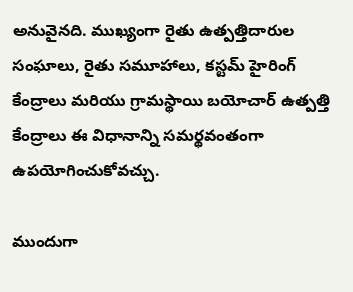అనువైనది. ముఖ్యంగా రైతు ఉత్పత్తిదారుల సంఘాలు, రైతు సమూహాలు, కస్టమ్ హైరింగ్ కేంద్రాలు మరియు గ్రామస్థాయి బయోచార్ ఉత్పత్తి కేంద్రాలు ఈ విధానాన్ని సమర్థవంతంగా ఉపయోగించుకోవచ్చు.

ముందుగా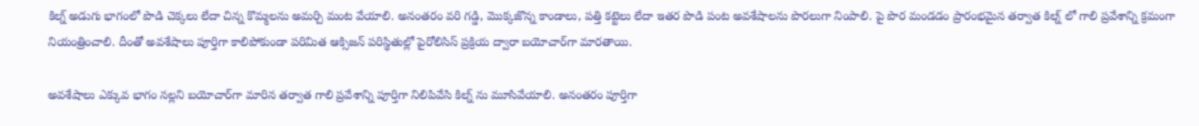కిల్న్ అడుగు భాగంలో పొడి చెక్కలు లేదా చిన్న కొమ్మలను అమర్చి మంట వేయాలి. అనంతరం వరి గడ్డి, మొక్కజొన్న కాండాలు, పత్తి కట్టెలు లేదా ఇతర పొడి పంట అవశేషాలను పొరలుగా నింపాలి. పై పొర మండడం ప్రారంభమైన తర్వాత కిల్న్ లో గాలి ప్రవేశాన్ని క్రమంగా నియంత్రించాలి. దీంతో అవశేషాలు పూర్తిగా కాలిపోకుండా పరిమిత ఆక్సిజన్ పరిస్థితుల్లో పైరోలిసిస్ ప్రక్రియ ద్వారా బయోచార్‌గా మారతాయి.

అవశేషాలు ఎక్కువ భాగం నల్లని బయోచార్‌గా మారిన తర్వాత గాలి ప్రవేశాన్ని పూర్తిగా నిలిపివేసి కిల్న్ ను మూసివేయాలి. అనంతరం పూర్తిగా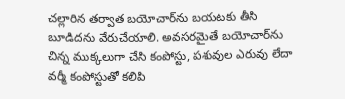చల్లారిన తర్వాత బయోచార్‌ను బయటకు తీసి బూడిదను వేరుచేయాలి. అవసరమైతే బయోచార్‌ను చిన్న ముక్కలుగా చేసి కంపోస్టు, పశువుల ఎరువు లేదా వర్మీ కంపోస్టుతో కలిపి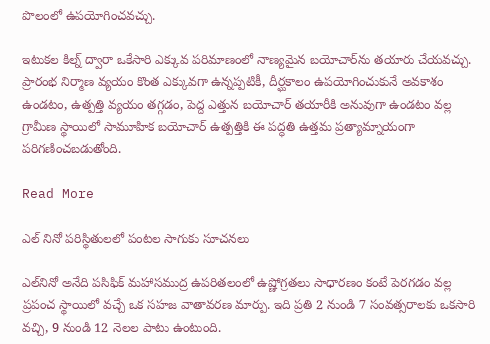పొలంలో ఉపయోగించవచ్చు.

ఇటుకల కిల్న్ ద్వారా ఒకేసారి ఎక్కువ పరిమాణంలో నాణ్యమైన బయోచార్‌ను తయారు చేయవచ్చు. ప్రారంభ నిర్మాణ వ్యయం కొంత ఎక్కువగా ఉన్నప్పటికీ, దీర్ఘకాలం ఉపయోగించుకునే అవకాశం ఉండటం, ఉత్పత్తి వ్యయం తగ్గడం, పెద్ద ఎత్తున బయోచార్ తయారీకి అనువుగా ఉండటం వల్ల గ్రామీణ స్థాయిలో సామూహిక బయోచార్ ఉత్పత్తికి ఈ పద్ధతి ఉత్తమ ప్రత్యామ్నాయంగా పరిగణించబడుతోంది.

Read More

ఎల్ నినో పరిస్థితులలో పంటల సాగుకు సూచనలు

ఎల్‌నినో అనేది పసిఫిక్ మహాసముద్ర ఉపరితలంలో ఉష్ణోగ్రతలు సాధారణం కంటే పెరగడం వల్ల ప్రపంచ స్థాయిలో వచ్చే ఒక సహజ వాతావరణ మార్పు. ఇది ప్రతి 2 నుండి 7 సంవత్సరాలకు ఒకసారి వచ్చి, 9 నుండి 12 నెలల పాటు ఉంటుంది.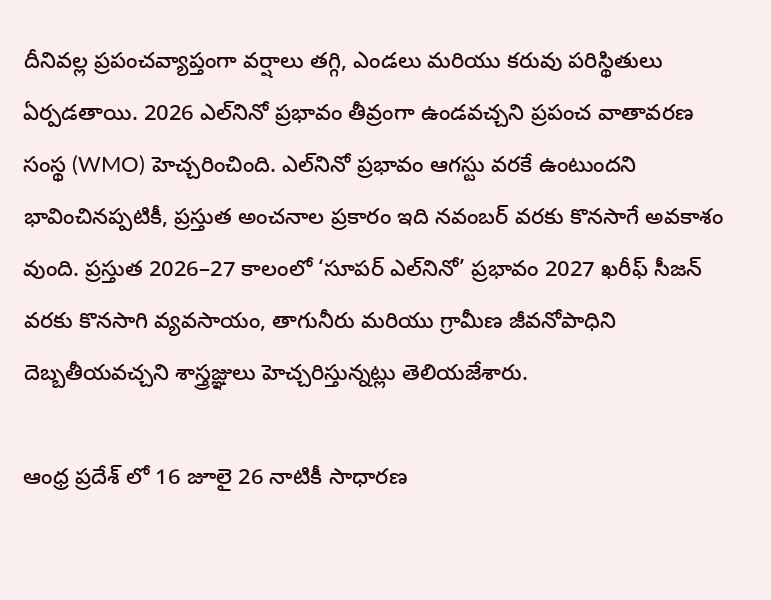దీనివల్ల ప్రపంచవ్యాప్తంగా వర్షాలు తగ్గి, ఎండలు మరియు కరువు పరిస్థితులు ఏర్పడతాయి. 2026 ఎల్‌నినో ప్రభావం తీవ్రంగా ఉండవచ్చని ప్రపంచ వాతావరణ సంస్థ (WMO) హెచ్చరించింది. ఎల్‌నినో ప్రభావం ఆగస్టు వరకే ఉంటుందని భావించినప్పటికీ, ప్రస్తుత అంచనాల ప్రకారం ఇది నవంబర్ వరకు కొనసాగే అవకాశం వుంది. ప్రస్తుత 2026–27 కాలంలో ‘సూపర్ ఎల్‌నినో’ ప్రభావం 2027 ఖరీఫ్ సీజన్ వరకు కొనసాగి వ్యవసాయం, తాగునీరు మరియు గ్రామీణ జీవనోపాధిని దెబ్బతీయవచ్చని శాస్త్రజ్ఞులు హెచ్చరిస్తున్నట్లు తెలియజేశారు.

ఆంధ్ర ప్రదేశ్ లో 16 జూలై 26 నాటికీ సాధారణ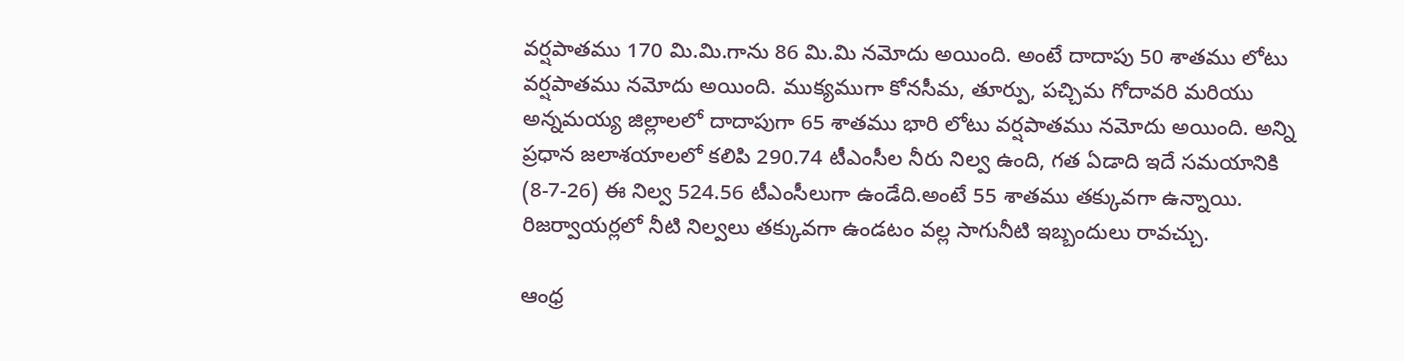వర్షపాతము 170 మి.మి.గాను 86 మి.మి నమోదు అయింది. అంటే దాదాపు 50 శాతము లోటు వర్షపాతము నమోదు అయింది. ముక్యముగా కోనసీమ, తూర్పు, పచ్చిమ గోదావరి మరియు అన్నమయ్య జిల్లాలలో దాదాపుగా 65 శాతము భారి లోటు వర్షపాతము నమోదు అయింది. అన్ని ప్రధాన జలాశయాలలో కలిపి 290.74 టీఎంసీల నీరు నిల్వ ఉంది, గత ఏడాది ఇదే సమయానికి (8-7-26) ఈ నిల్వ 524.56 టీఎంసీలుగా ఉండేది.అంటే 55 శాతము తక్కువగా ఉన్నాయి. రిజర్వాయర్లలో నీటి నిల్వలు తక్కువగా ఉండటం వల్ల సాగునీటి ఇబ్బందులు రావచ్చు.

ఆంధ్ర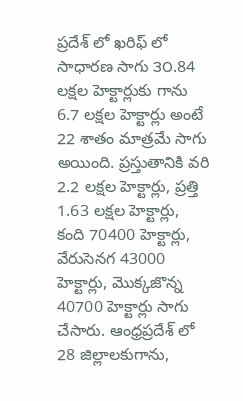ప్రదేశ్ లో ఖరిఫ్ లో సాధారణ సాగు ౩౦.84 లక్షల హెక్టార్లుకు గాను 6.7 లక్షల హెక్టార్లు అంటే 22 శాతం మాత్రమే సాగు అయింది. ప్రస్తుతానికి వరి 2.2 లక్షల హెక్టార్లు, ప్రత్తి 1.63 లక్షల హెక్టార్లు, కంది 70400 హెక్టార్లు, వేరుసెనగ 43000 హెక్టార్లు, మొక్కజొన్న 40700 హెక్టార్లు సాగు చేసారు. ఆంధ్రప్రదేశ్ లో 28 జిల్లాలకుగాను,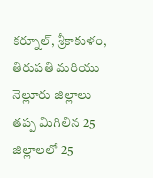కర్నూల్, శ్రీకాకుళం, తిరుపతి మరియు నెల్లూరు జిల్లాలు తప్ప మిగిలిన 25 జిల్లాలలో 25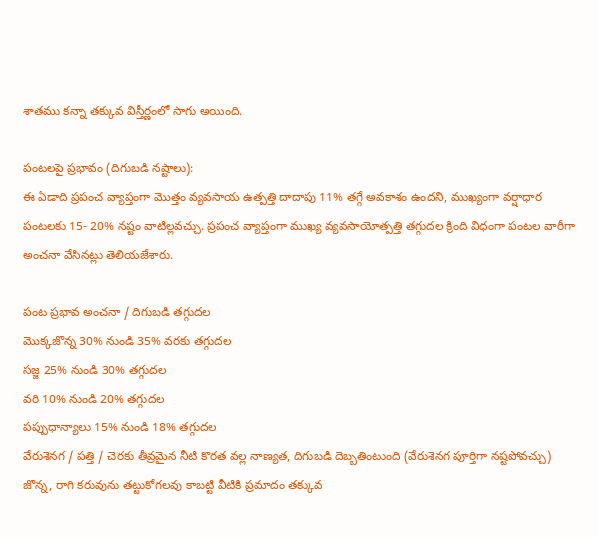శాతము కన్నా తక్కువ విస్తీర్ణంలో సాగు అయింది.

పంటలపై ప్రభావం (దిగుబడి నష్టాలు):
ఈ ఏడాది ప్రపంచ వ్యాప్తంగా మొత్తం వ్యవసాయ ఉత్పత్తి దాదాపు 11% తగ్గే అవకాశం ఉందని, ముఖ్యంగా వర్షాధార పంటలకు 15- 20% నష్టం వాటిల్లవచ్చు. ప్రపంచ వ్యాప్తంగా ముఖ్య వ్యవసాయోత్పత్తి తగ్గుదల క్రింది విధంగా పంటల వారీగా అంచనా వేసినట్లు తెలియజేశారు.

పంట ప్రభావ అంచనా / దిగుబడి తగ్గుదల
మొక్కజొన్న 30% నుండి 35% వరకు తగ్గుదల
సజ్జ 25% నుండి 30% తగ్గుదల
వరి 10% నుండి 20% తగ్గుదల
పప్పుధాన్యాలు 15% నుండి 18% తగ్గుదల
వేరుశెనగ / పత్తి / చెరకు తీవ్రమైన నీటి కొరత వల్ల నాణ్యత, దిగుబడి దెబ్బతింటుంది (వేరుశెనగ పూర్తిగా నష్టపోవచ్చు)
జొన్న, రాగి కరువును తట్టుకోగలవు కాబట్టి వీటికి ప్రమాదం తక్కువ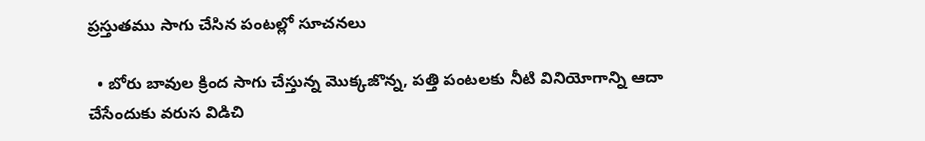ప్రస్తుతము సాగు చేసిన పంటల్లో సూచనలు

  • బోరు బావుల క్రింద సాగు చేస్తున్న మొక్కజొన్న, పత్తి పంటలకు నీటి వినియోగాన్ని ఆదా చేసేందుకు వరుస విడిచి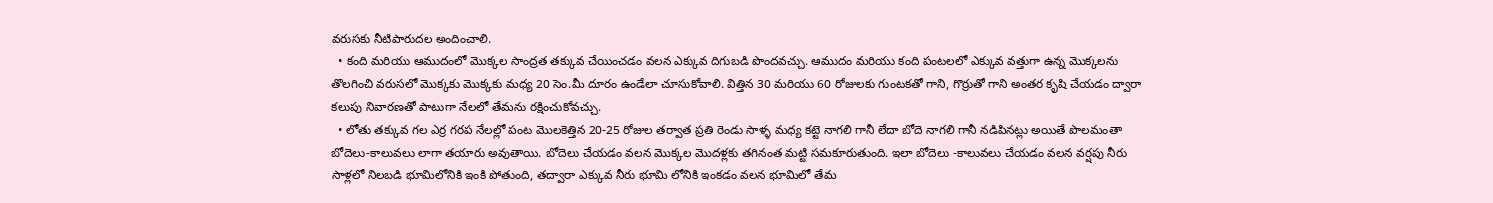వరుసకు నీటిపారుదల అందించాలి.
  • కంది మరియు ఆముదంలో మొక్కల సాంద్రత తక్కువ చేయించడం వలన ఎక్కువ దిగుబడి పొందవచ్చు. ఆముదం మరియు కంది పంటలలో ఎక్కువ వత్తుగా ఉన్న మొక్కలను తొలగించి వరుసలో మొక్కకు మొక్కకు మధ్య 20 సెం.మీ దూరం ఉండేలా చూసుకోవాలి. విత్తిన 30 మరియు 60 రోజులకు గుంటకతో గాని, గొర్రుతో గాని అంతర కృషి చేయడం ద్వారా కలుపు నివారణతో పాటుగా నేలలో తేమను రక్షించుకోవచ్చు.
  • లోతు తక్కువ గల ఎర్ర గరప నేలల్లో పంట మొలకెత్తిన 20-25 రోజుల తర్వాత ప్రతి రెండు సాళ్ళ మధ్య కట్టె నాగలి గానీ లేదా బోదె నాగలి గానీ నడిపినట్లు అయితే పొలమంతా బోదెలు-కాలువలు లాగా తయారు అవుతాయి. బోదెలు చేయడం వలన మొక్కల మొదళ్లకు తగినంత మట్టి సమకూరుతుంది. ఇలా బోదెలు -కాలువలు చేయడం వలన వర్షపు నీరు సాళ్లలో నిలబడి భూమిలోనికి ఇంకి పోతుంది, తద్వారా ఎక్కువ నీరు భూమి లోనికి ఇంకడం వలన భూమిలో తేమ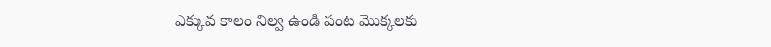ఎక్కువ కాలం నిల్వ ఉండి పంట మొక్కలకు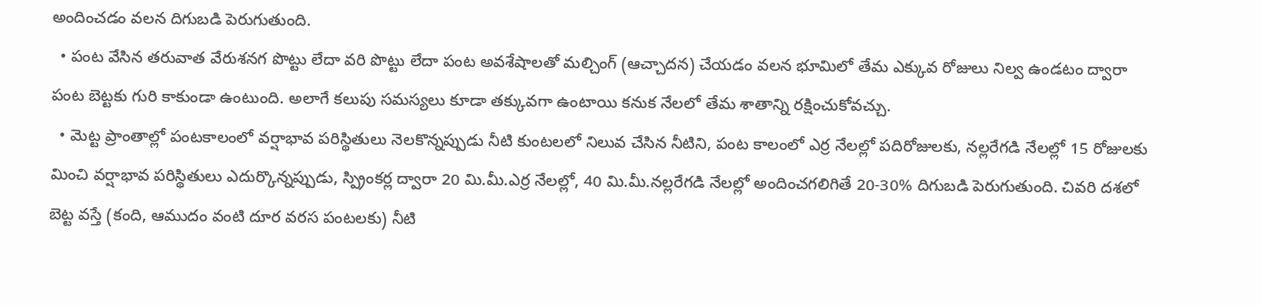అందించడం వలన దిగుబడి పెరుగుతుంది.
  • పంట వేసిన తరువాత వేరుశనగ పొట్టు లేదా వరి పొట్టు లేదా పంట అవశేషాలతో మల్చింగ్ (ఆచ్చాదన) చేయడం వలన భూమిలో తేమ ఎక్కువ రోజులు నిల్వ ఉండటం ద్వారా పంట బెట్టకు గురి కాకుండా ఉంటుంది. అలాగే కలుపు సమస్యలు కూడా తక్కువగా ఉంటాయి కనుక నేలలో తేమ శాతాన్ని రక్షించుకోవచ్చు.
  • మెట్ట ప్రాంతాల్లో పంటకాలంలో వర్షాభావ పరిస్థితులు నెలకొన్నప్పుడు నీటి కుంటలలో నిలువ చేసిన నీటిని, పంట కాలంలో ఎర్ర నేలల్లో పదిరోజులకు, నల్లరేగడి నేలల్లో 15 రోజులకు మించి వర్షాభావ పరిస్థితులు ఎదుర్కొన్నప్పుడు, స్ప్రింకర్ల ద్వారా 20 మి.మీ.ఎర్ర నేలల్లో, 40 మి.మీ.నల్లరేగడి నేలల్లో అందించగలిగితే 20-30% దిగుబడి పెరుగుతుంది. చివరి దశలో బెట్ట వస్తే (కంది, ఆముదం వంటి దూర వరస పంటలకు) నీటి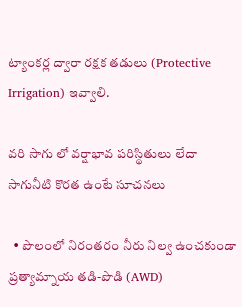ట్యాంకర్ల ద్వారా రక్షక తడులు (Protective Irrigation) ఇవ్వాలి.

వరి సాగు లో వర్షాభావ పరిస్థితులు లేదా సాగునీటి కొరత ఉంటే సూచనలు

  • పొలంలో నిరంతరం నీరు నిల్వ ఉంచకుండా ప్రత్యామ్నాయ తడి-పొడి (AWD)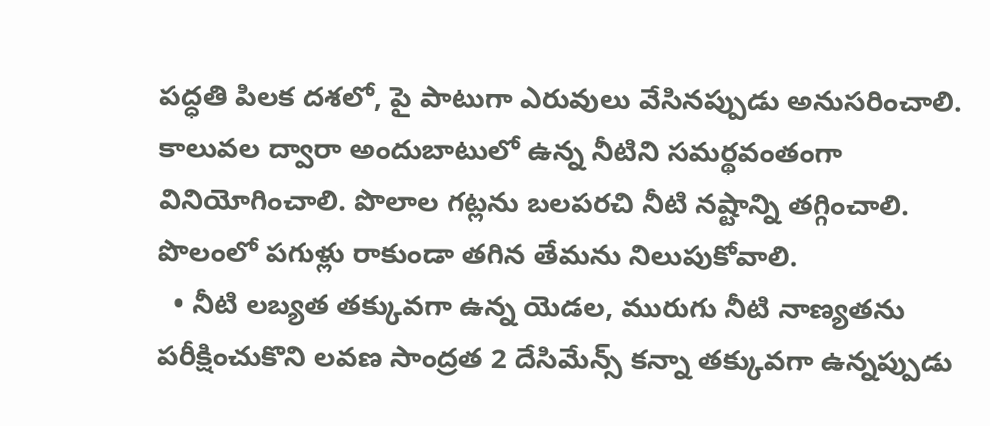పద్ధతి పిలక దశలో, పై పాటుగా ఎరువులు వేసినప్పుడు అనుసరించాలి. కాలువల ద్వారా అందుబాటులో ఉన్న నీటిని సమర్థవంతంగా వినియోగించాలి. పొలాల గట్లను బలపరచి నీటి నష్టాన్ని తగ్గించాలి. పొలంలో పగుళ్లు రాకుండా తగిన తేమను నిలుపుకోవాలి.
  • నీటి లబ్యత తక్కువగా ఉన్న యెడల, మురుగు నీటి నాణ్యతను పరీక్షించుకొని లవణ సాంద్రత 2 దేసిమేన్స్ కన్నా తక్కువగా ఉన్నప్పుడు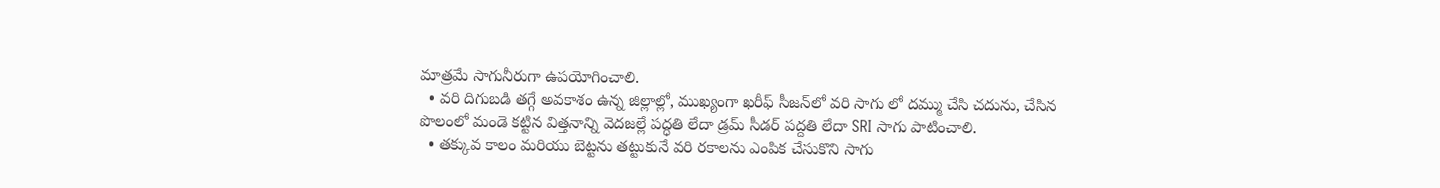మాత్రమే సాగునీరుగా ఉపయోగించాలి.
  • వరి దిగుబడి తగ్గే అవకాశం ఉన్న జిల్లాల్లో, ముఖ్యంగా ఖరీఫ్ సీజన్‌లో వరి సాగు లో దమ్ము చేసి చదును, చేసిన పొలంలో మండె కట్టిన విత్తనాన్ని వెదజల్లే పద్ధతి లేదా డ్రమ్ సీడర్ పద్దతి లేదా SRI సాగు పాటించాలి.
  • తక్కువ కాలం మరియు బెట్టను తట్టుకునే వరి రకాలను ఎంపిక చేసుకొని సాగు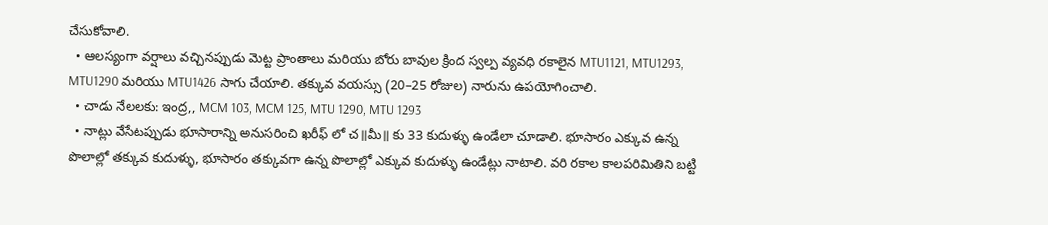చేసుకోవాలి.
  • ఆలస్యంగా వర్షాలు వచ్చినప్పుడు మెట్ట ప్రాంతాలు మరియు బోరు బావుల క్రింద స్వల్ప వ్యవధి రకాలైన MTU1121, MTU1293, MTU1290 మరియు MTU1426 సాగు చేయాలి. తక్కువ వయస్సు (20–25 రోజుల) నారును ఉపయోగించాలి.
  • చాడు నేలలకు: ఇంద్ర,, MCM 103, MCM 125, MTU 1290, MTU 1293
  • నాట్లు వేసేటప్పుడు భూసారాన్ని అనుసరించి ఖరీఫ్ లో చ॥మీ॥ కు 33 కుదుళ్ళు ఉండేలా చూడాలి. భూసారం ఎక్కువ ఉన్న పొలాల్లో తక్కువ కుదుళ్ళు, భూసారం తక్కువగా ఉన్న పొలాల్లో ఎక్కువ కుదుళ్ళు ఉండేట్లు నాటాలి. వరి రకాల కాలపరిమితిని బట్టి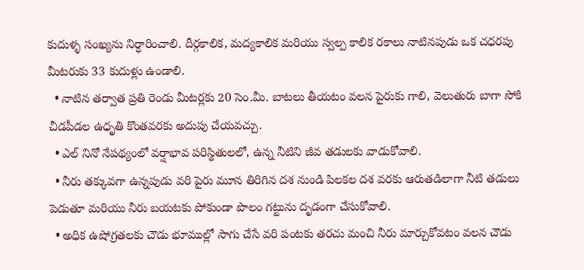కుదుళ్ళ సంఖ్యను నిర్ధారించాలి. దీర్గకాలిక, మద్యకాలిక మరియు స్వల్ప కాలిక రకాలు నాటినపుడు ఒక చధరపు మీటరుకు 33 కుదుళ్లు ఉండాలి.
  • నాటిన తర్వాత ప్రతి రెండు మీటర్లకు 20 సెం.మీ. బాటలు తీయటం వలన పైరుకు గాలి, వెలుతురు బాగా సోకి చీడపీడల ఉధృతి కొంతవరకు అదుపు చేయవచ్చు.
  • ఎల్ నినో నేపథ్యంలో వర్షాభావ పరిస్థితులలో, ఉన్న నీటిని జీవ తడులకు వాడుకోవాలి.
  • నీరు తక్కువగా ఉన్నపుడు వరి పైరు మూన తిరిగిన దశ నుండి పిలకల దశ వరకు ఆరుతడిలాగా నీటి తడులు పెడుతూ మరియు నీరు బయటకు పోకుండా పొలం గట్టును దృడంగా చేసుకోవాలి.
  • అధిక ఉషోగ్రతలకు చౌడు భూముల్లో సాగు చేసే వరి పంటకు తరచు మంచి నీరు మార్చుకోవటం వలన చౌడు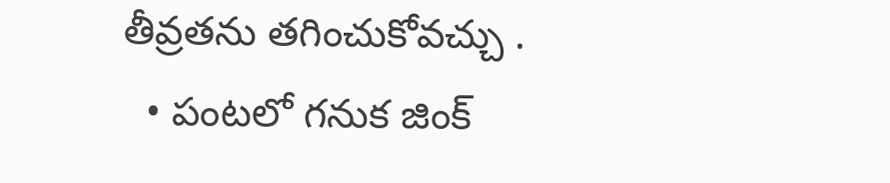తీవ్రతను తగించుకోవచ్చు .
  • పంటలో గనుక జింక్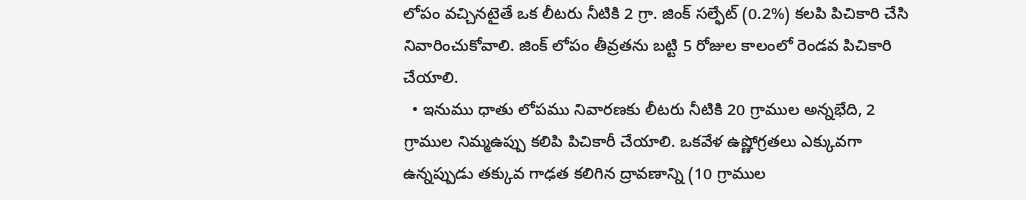లోపం వచ్చినటైతే ఒక లీటరు నీటికి 2 గ్రా. జింక్ సల్ఫేట్ (0.2%) కలపి పిచికారి చేసి నివారించుకోవాలి. జింక్ లోపం తీవ్రతను బట్టి 5 రోజుల కాలంలో రెండవ పిచికారి చేయాలి.
  • ఇనుము ధాతు లోపము నివారణకు లీటరు నీటికి 20 గ్రాముల అన్నభేది, 2 గ్రాముల నిమ్మఉప్పు కలిపి పిచికారీ చేయాలి. ఒకవేళ ఉష్ణోగ్రతలు ఎక్కువగా ఉన్నప్పుడు తక్కువ గాఢత కలిగిన ద్రావణాన్ని (10 గ్రాముల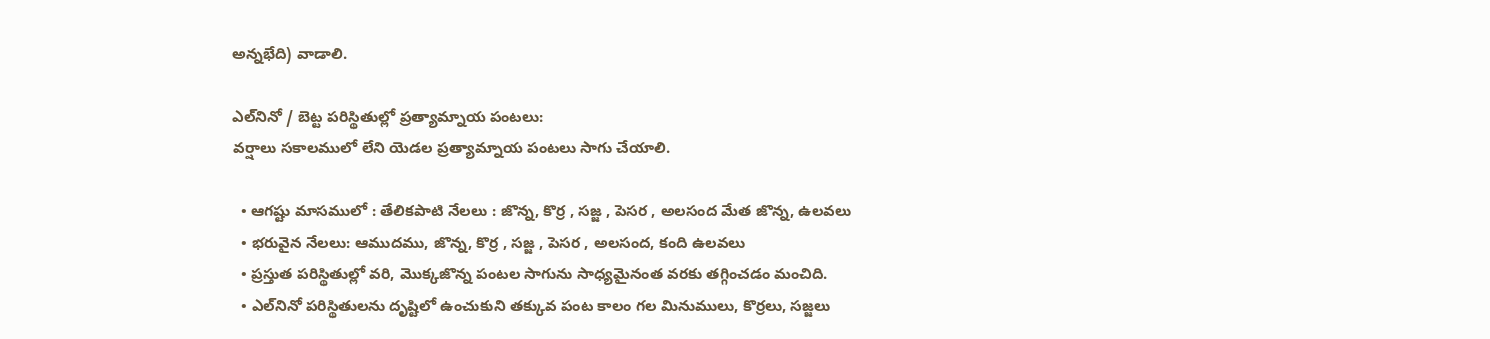అన్నభేది) వాడాలి.

ఎల్‌నినో / బెట్ట పరిస్థితుల్లో ప్రత్యామ్నాయ పంటలు:
వర్షాలు సకాలములో లేని యెడల ప్రత్యామ్నాయ పంటలు సాగు చేయాలి.

  • ఆగష్టు మాసములో : తేలికపాటి నేలలు : జొన్న, కొర్ర , సజ్జ , పెసర , అలసంద మేత జొన్న, ఉలవలు
  • భరువైన నేలలు: ఆముదము, జొన్న, కొర్ర , సజ్జ , పెసర , అలసంద, కంది ఉలవలు
  • ప్రస్తుత పరిస్థితుల్లో వరి, మొక్కజొన్న పంటల సాగును సాధ్యమైనంత వరకు తగ్గించడం మంచిది.
  • ఎల్‌నినో పరిస్థితులను దృష్టిలో ఉంచుకుని తక్కువ పంట కాలం గల మినుములు, కొర్రలు, సజ్జలు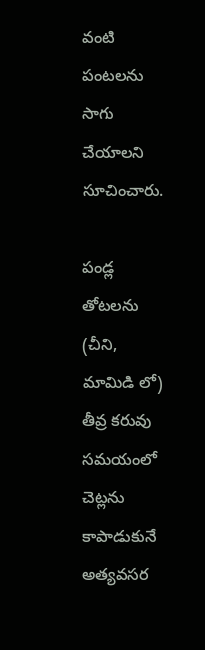వంటి పంటలను సాగు చేయాలని సూచించారు.

పండ్ల తోటలను (చీని, మామిడి లో) తీవ్ర కరువు సమయంలో చెట్లను కాపాడుకునే అత్యవసర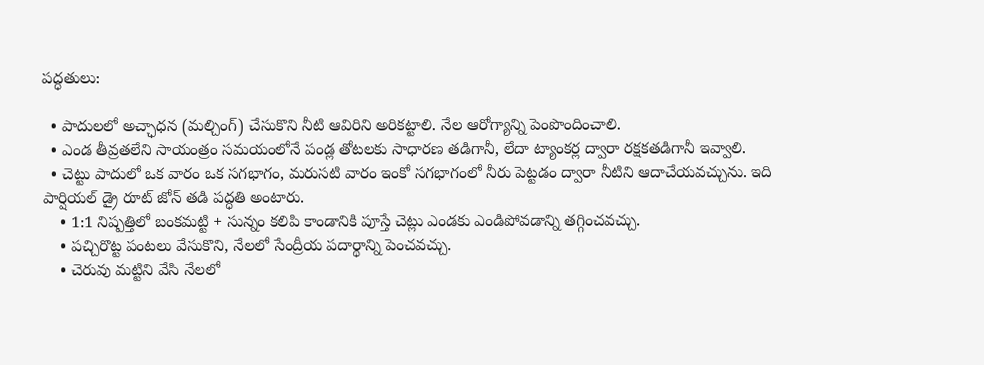పద్ధతులు:

  • పాదులలో అచ్ఛాధన (మల్చింగ్) చేసుకొని నీటి ఆవిరిని అరికట్టాలి. నేల ఆరోగ్యాన్ని పెంపొందించాలి.
  • ఎండ తీవ్రతలేని సాయంత్రం సమయంలోనే పండ్ల తోటలకు సాధారణ తడిగానీ, లేదా ట్యాంకర్ల ద్వారా రక్షకతడిగానీ ఇవ్వాలి.
  • చెట్టు పాదులో ఒక వారం ఒక సగభాగం, మరుసటి వారం ఇంకో సగభాగంలో నీరు పెట్టడం ద్వారా నీటిని ఆదాచేయవచ్చును. ఇది పార్షియల్ డ్రై రూట్ జోన్ తడి పద్ధతి అంటారు.
    • 1:1 నిష్పత్తిలో బంకమట్టి + సున్నం కలిపి కాండానికి పూస్తే చెట్లు ఎండకు ఎండిపోవడాన్ని తగ్గించవచ్చు.
    • పచ్చిరొట్ట పంటలు వేసుకొని, నేలలో సేంద్రీయ పదార్థాన్ని పెంచవచ్చు.
    • చెరువు మట్టిని వేసి నేలలో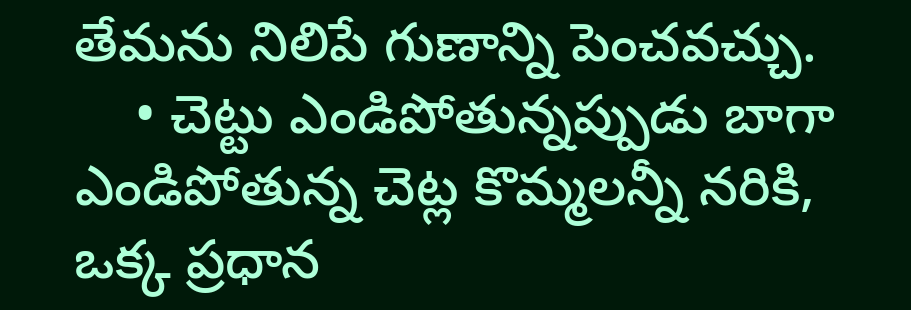తేమను నిలిపే గుణాన్ని పెంచవచ్చు.
    • చెట్టు ఎండిపోతున్నప్పుడు బాగా ఎండిపోతున్న చెట్ల కొమ్మలన్నీ నరికి, ఒక్క ప్రధాన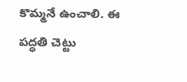కొమ్మనే ఉంచాలి. ఈ పద్ధతి చెట్టు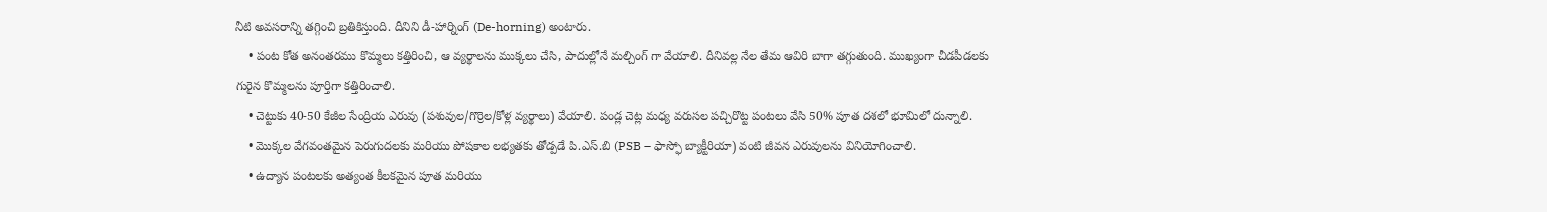నీటి అవసరాన్ని తగ్గించి బ్రతికిస్తుంది. దీనిని డీ-హార్నింగ్ (De-horning) అంటారు.
    • పంట కోత అనంతరము కొమ్మలు కత్తిరించి, ఆ వ్యర్థాలను ముక్కలు చేసి, పాదుల్లోనే మల్చింగ్ గా వేయాలి. దీనివల్ల నేల తేమ ఆవిరి బాగా తగ్గుతుంది. ముఖ్యంగా చీడపీడలకు గురైన కొమ్మలను పూర్తిగా కత్తిరించాలి.
    • చెట్టుకు 40-50 కేజీల సేంద్రియ ఎరువు (పశువుల/గొర్రెల/కోళ్ల వ్యర్థాలు) వేయాలి. పండ్ల చెట్ల మధ్య వరుసల పచ్చిరొట్ట పంటలు వేసి 50% పూత దశలో భూమిలో దున్నాలి.
    • మొక్కల వేగవంతమైన పెరుగుదలకు మరియు పోషకాల లభ్యతకు తోడ్పడే పి.ఎస్.బి (PSB – ఫాస్ఫో బ్యాక్టీరియా) వంటి జీవన ఎరువులను వినియోగించాలి.
    • ఉద్యాన పంటలకు అత్యంత కీలకమైన పూత మరియు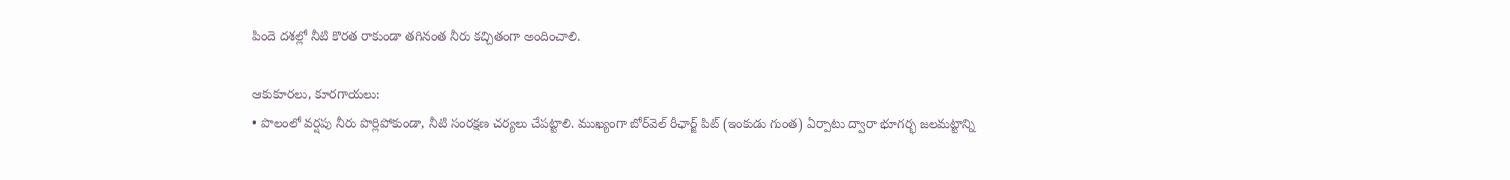పిందె దశల్లో నీటి కొరత రాకుండా తగినంత నీరు కచ్చితంగా అందించాలి.

ఆకుకూరలు, కూరగాయలు:
• పొలంలో వర్షపు నీరు పొర్లిపోకుండా, నీటి సంరక్షణ చర్యలు చేపట్టాలి. ముఖ్యంగా బోర్‌వెల్ రీఛార్జ్ పిట్ (ఇంకుడు గుంత) ఏర్పాటు ద్వారా భూగర్భ జలమట్టాన్ని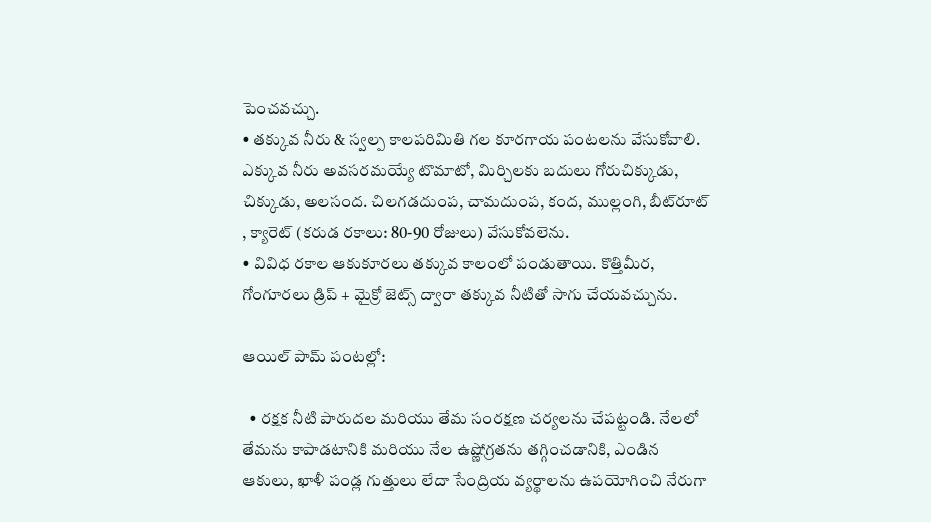పెంచవచ్చు.
• తక్కువ నీరు & స్వల్ప కాలపరిమితి గల కూరగాయ పంటలను వేసుకోవాలి. ఎక్కువ నీరు అవసరమయ్యే టొమాటో, మిర్చిలకు బదులు గోరుచిక్కుడు, చిక్కుడు, అలసంద. చిలగడదుంప, చామదుంప, కంద, ముల్లంగి, బీట్‌రూట్ , క్యారెట్ (కరుడ రకాలు: 80-90 రోజులు) వేసుకోవలెను.
• వివిధ రకాల ఆకుకూరలు తక్కువ కాలంలో పండుతాయి. కొత్తిమీర, గోంగూరలు డ్రిప్ + మైక్రో జెట్స్ ద్వారా తక్కువ నీటితో సాగు చేయవచ్చును.

ఆయిల్ పామ్ పంటల్లో:

  • రక్షక నీటి పారుదల మరియు తేమ సంరక్షణ చర్యలను చేపట్టండి. నేలలో తేమను కాపాడటానికి మరియు నేల ఉష్ణోగ్రతను తగ్గించడానికి, ఎండిన ఆకులు, ఖాళీ పండ్ల గుత్తులు లేదా సేంద్రియ వ్యర్థాలను ఉపయోగించి నేరుగా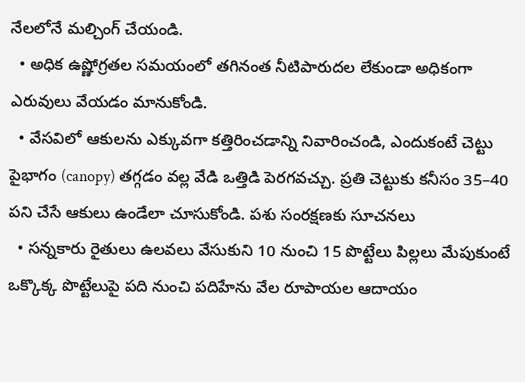నేలలోనే మల్చింగ్ చేయండి.
  • అధిక ఉష్ణోగ్రతల సమయంలో తగినంత నీటిపారుదల లేకుండా అధికంగా ఎరువులు వేయడం మానుకోండి.
  • వేసవిలో ఆకులను ఎక్కువగా కత్తిరించడాన్ని నివారించండి, ఎందుకంటే చెట్టు పైభాగం (canopy) తగ్గడం వల్ల వేడి ఒత్తిడి పెరగవచ్చు. ప్రతి చెట్టుకు కనీసం 35–40 పని చేసే ఆకులు ఉండేలా చూసుకోండి. పశు సంరక్షణకు సూచనలు
  • సన్నకారు రైతులు ఉలవలు వేసుకుని 10 నుంచి 15 పొట్టేలు పిల్లలు మేపుకుంటే ఒక్కొక్క పొట్టేలుపై పది నుంచి పదిహేను వేల రూపాయల ఆదాయం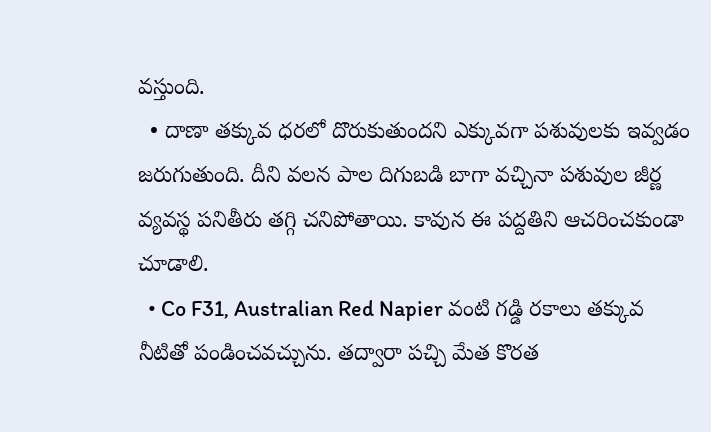వస్తుంది.
  • దాణా తక్కువ ధరలో దొరుకుతుందని ఎక్కువగా పశువులకు ఇవ్వడం జరుగుతుంది. దీని వలన పాల దిగుబడి బాగా వచ్చినా పశువుల జీర్ణ వ్యవస్థ పనితీరు తగ్గి చనిపోతాయి. కావున ఈ పద్దతిని ఆచరించకుండా చూడాలి.
  • Co F31, Australian Red Napier వంటి గడ్డి రకాలు తక్కువ నీటితో పండించవచ్చును. తద్వారా పచ్చి మేత కొరత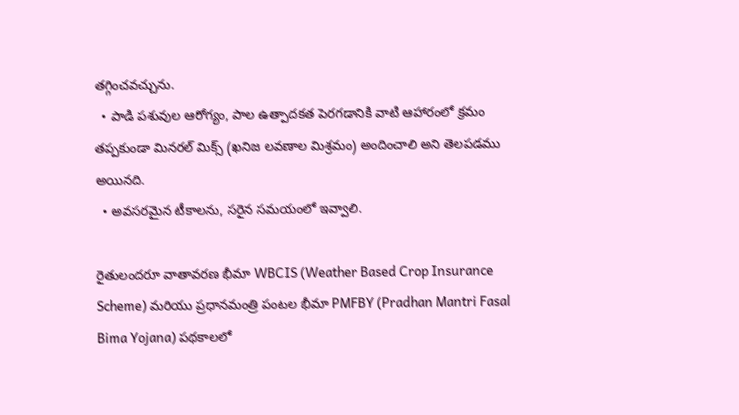తగ్గించవచ్చును.
  • పాడి పశువుల ఆరోగ్యం, పాల ఉత్పాదకత పెరగడానికి వాటి ఆహారంలో క్రమం తప్పకుండా మినరల్ మిక్స్ (ఖనిజ లవణాల మిశ్రమం) అందించాలి అని తెలపడము అయినది.
  • అవసరమైన టీకాలను, సరైన సమయంలో ఇవ్వాలి.

రైతులందరూ వాతావరణ భీమా WBCIS (Weather Based Crop Insurance Scheme) మరియు ప్రధానమంత్రి పంటల భీమా PMFBY (Pradhan Mantri Fasal Bima Yojana) పథకాలలో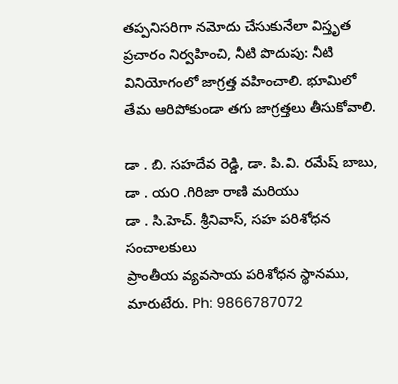తప్పనిసరిగా నమోదు చేసుకునేలా విస్తృత ప్రచారం నిర్వహించి, నీటి పొదుపు: నీటి వినియోగంలో జాగ్రత్త వహించాలి. భూమిలో తేమ ఆరిపోకుండా తగు జాగ్రత్తలు తీసుకోవాలి.

డా . బి. సహదేవ రెడ్డి, డా. పి.వి. రమేష్ బాబు, డా . య౦ .గిరిజా రాణి మరియు
డా . సి.హెచ్. శ్రీనివాస్, సహ పరిశోధన సంచాలకులు
ప్రాంతీయ వ్యవసాయ పరిశోధన స్థానము, మారుటేరు. Ph: 9866787072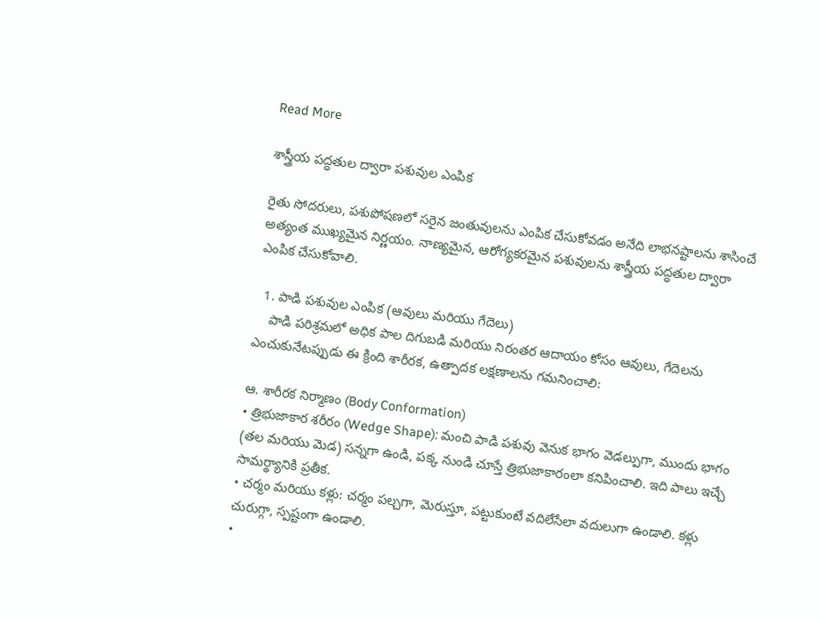Read More

శాస్త్రీయ పద్ధతుల ద్వారా పశువుల ఎంపిక

రైతు సోదరులు, పశుపోషణలో సరైన జంతువులను ఎంపిక చేసుకోవడం అనేది లాభనష్టాలను శాసించే అత్యంత ముఖ్యమైన నిర్ణయం. నాణ్యమైన, ఆరోగ్యకరమైన పశువులను శాస్త్రీయ పద్ధతుల ద్వారా ఎంపిక చేసుకోవాలి.

  1. పాడి పశువుల ఎంపిక (ఆవులు మరియు గేదెలు)
    పాడి పరిశ్రమలో అధిక పాల దిగుబడి మరియు నిరంతర ఆదాయం కోసం ఆవులు, గేదెలను ఎంచుకునేటప్పుడు ఈ క్రింది శారీరక, ఉత్పాదక లక్షణాలను గమనించాలి:

ఆ. శారీరక నిర్మాణం (Body Conformation)
• త్రిభుజాకార శరీరం (Wedge Shape): మంచి పాడి పశువు వెనుక భాగం వెడల్పుగా, ముందు భాగం (తల మరియు మెడ) సన్నగా ఉండి, పక్క నుండి చూస్తే త్రిభుజాకారంలా కనిపించాలి. ఇది పాలు ఇచ్చే సామర్థ్యానికి ప్రతీక.
• చర్మం మరియు కళ్లు: చర్మం పల్చగా, మెరుస్తూ, పట్టుకుంటే వదిలేసేలా వదులుగా ఉండాలి. కళ్లు చురుగ్గా, స్పష్టంగా ఉండాలి.
•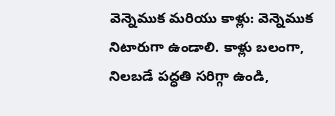వెన్నెముక మరియు కాళ్లు: వెన్నెముక నిటారుగా ఉండాలి. కాళ్లు బలంగా, నిలబడే పద్ధతి సరిగ్గా ఉండి,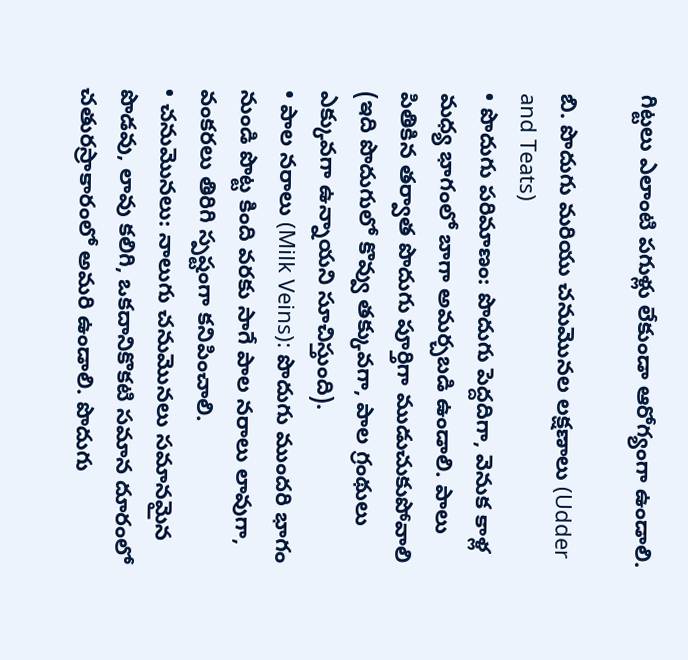గిట్టలు ఎలాంటి పగుళ్లు లేకుండా ఆరోగ్యంగా ఉండాలి.

బి. పొదుగు మరియు చనుమొనల లక్షణాలు (Udder and Teats)
• పొదుగు పరిమాణం: పొదుగు పెద్దదిగా, వెనుక కాళ్ల మధ్య భాగంలో బాగా అమర్చబడి ఉండాలి. పాలు పితికిన తర్వాత పొదుగు పూర్తిగా ముడుచుకుపోవాలి (ఇది పొదుగులో కొవ్వు తక్కువగా, పాల గ్రంథులు ఎక్కువగా ఉన్నాయని సూచిస్తుంది).
• పాల నరాలు (Milk Veins): పొదుగు ముందరి భాగం నుండి పొట్ట కింది వరకు సాగే పాల నరాలు లావుగా, వంకరలు తిరిగి స్పష్టంగా కనిపించాలి.
• చనుమొనలు: నాలుగు చనుమొనలు సమానమైన పొడవు, లావు కలిగి, ఒకదానికొకటి సమాన దూరంలో చతురస్రాకారంలో అమరి ఉండాలి. పొదుగు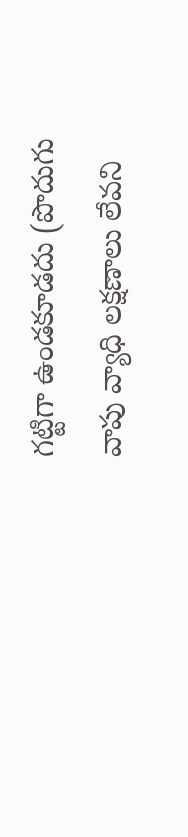గట్టిగా ఉండకూడదు (పొదుగు వాపు వ్యాధి లక్షణాలు లేవని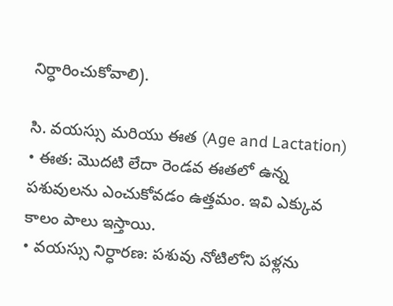నిర్ధారించుకోవాలి).

సి. వయస్సు మరియు ఈత (Age and Lactation)
• ఈత: మొదటి లేదా రెండవ ఈతలో ఉన్న పశువులను ఎంచుకోవడం ఉత్తమం. ఇవి ఎక్కువ కాలం పాలు ఇస్తాయి.
• వయస్సు నిర్ధారణ: పశువు నోటిలోని పళ్లను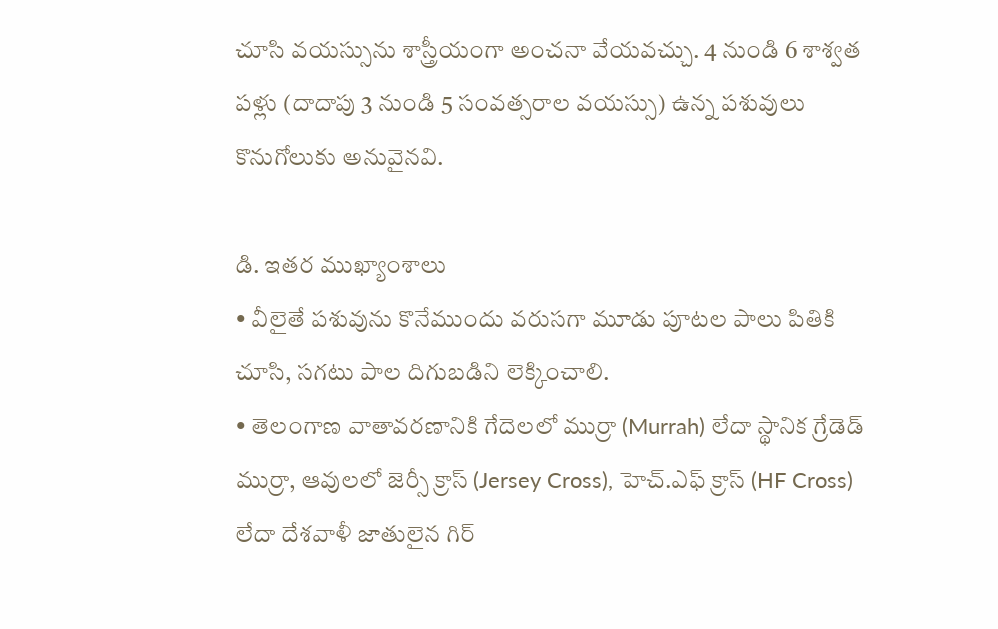చూసి వయస్సును శాస్త్రీయంగా అంచనా వేయవచ్చు. 4 నుండి 6 శాశ్వత పళ్లు (దాదాపు 3 నుండి 5 సంవత్సరాల వయస్సు) ఉన్న పశువులు కొనుగోలుకు అనువైనవి.

డి. ఇతర ముఖ్యాంశాలు
• వీలైతే పశువును కొనేముందు వరుసగా మూడు పూటల పాలు పితికి చూసి, సగటు పాల దిగుబడిని లెక్కించాలి.
• తెలంగాణ వాతావరణానికి గేదెలలో ముర్రా (Murrah) లేదా స్థానిక గ్రేడెడ్ ముర్రా, ఆవులలో జెర్సీ క్రాస్ (Jersey Cross), హెచ్.ఎఫ్ క్రాస్ (HF Cross) లేదా దేశవాళీ జాతులైన గిర్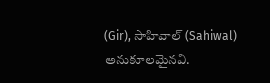(Gir), సాహివాల్ (Sahiwal) అనుకూలమైనవి.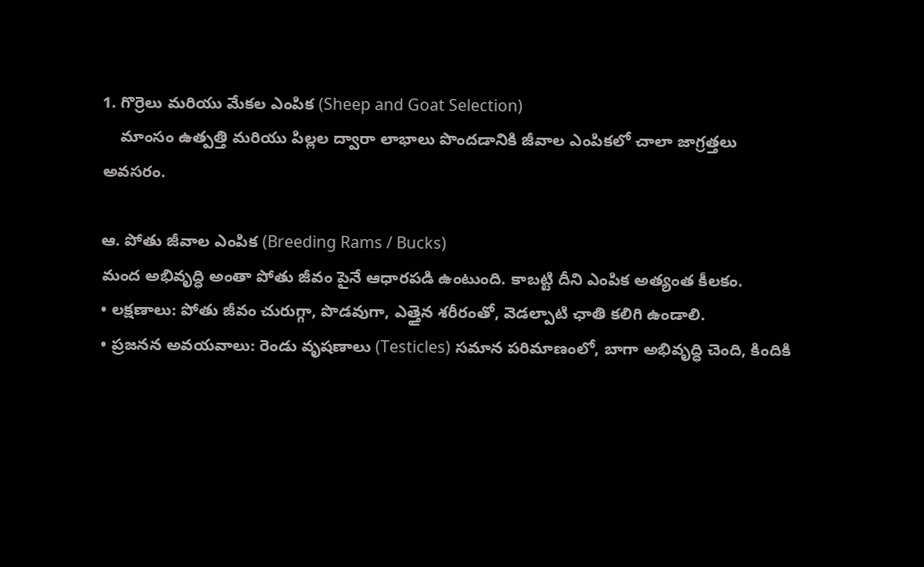1. గొర్రెలు మరియు మేకల ఎంపిక (Sheep and Goat Selection)
    మాంసం ఉత్పత్తి మరియు పిల్లల ద్వారా లాభాలు పొందడానికి జీవాల ఎంపికలో చాలా జాగ్రత్తలు అవసరం.

ఆ. పోతు జీవాల ఎంపిక (Breeding Rams / Bucks)
మంద అభివృద్ధి అంతా పోతు జీవం పైనే ఆధారపడి ఉంటుంది. కాబట్టి దీని ఎంపిక అత్యంత కీలకం.
• లక్షణాలు: పోతు జీవం చురుగ్గా, పొడవుగా, ఎత్తైన శరీరంతో, వెడల్పాటి ఛాతి కలిగి ఉండాలి.
• ప్రజనన అవయవాలు: రెండు వృషణాలు (Testicles) సమాన పరిమాణంలో, బాగా అభివృద్ధి చెంది, కిందికి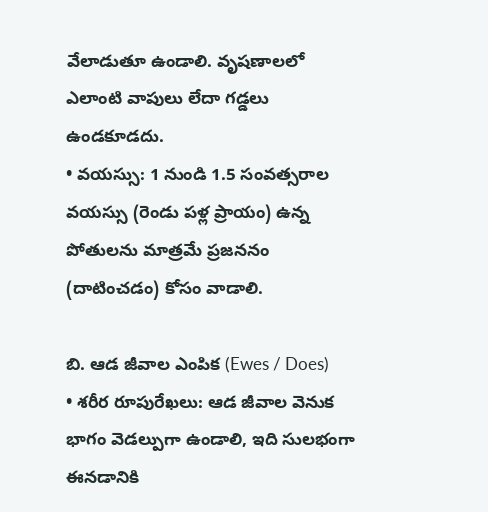వేలాడుతూ ఉండాలి. వృషణాలలో ఎలాంటి వాపులు లేదా గడ్డలు ఉండకూడదు.
• వయస్సు: 1 నుండి 1.5 సంవత్సరాల వయస్సు (రెండు పళ్ల ప్రాయం) ఉన్న పోతులను మాత్రమే ప్రజననం (దాటించడం) కోసం వాడాలి.

బి. ఆడ జీవాల ఎంపిక (Ewes / Does)
• శరీర రూపురేఖలు: ఆడ జీవాల వెనుక భాగం వెడల్పుగా ఉండాలి, ఇది సులభంగా ఈనడానికి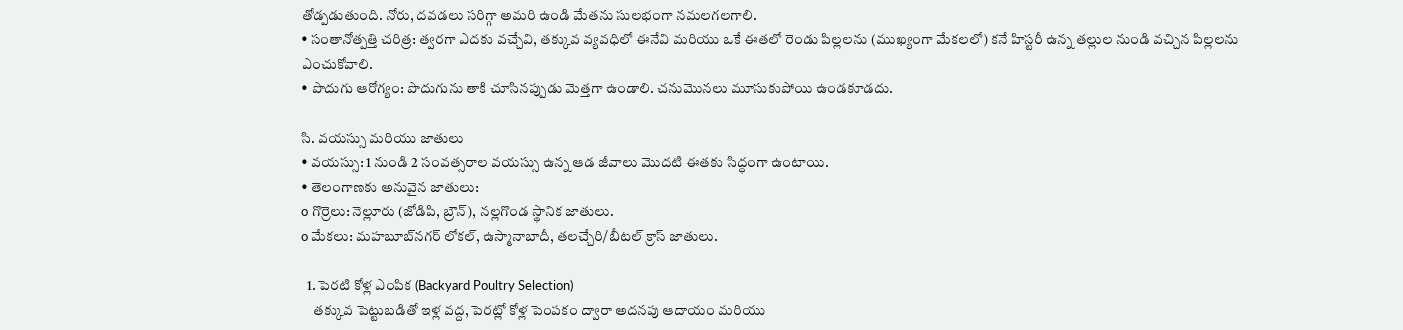తోడ్పడుతుంది. నోరు, దవడలు సరిగ్గా అమరి ఉండి మేతను సులభంగా నమలగలగాలి.
• సంతానోత్పత్తి చరిత్ర: త్వరగా ఎదకు వచ్చేవి, తక్కువ వ్యవధిలో ఈనేవి మరియు ఒకే ఈతలో రెండు పిల్లలను (ముఖ్యంగా మేకలలో) కనే హిస్టరీ ఉన్న తల్లుల నుండి వచ్చిన పిల్లలను ఎంచుకోవాలి.
• పొదుగు ఆరోగ్యం: పొదుగును తాకి చూసినప్పుడు మెత్తగా ఉండాలి. చనుమొనలు మూసుకుపోయి ఉండకూడదు.

సి. వయస్సు మరియు జాతులు
• వయస్సు: 1 నుండి 2 సంవత్సరాల వయస్సు ఉన్న ఆడ జీవాలు మొదటి ఈతకు సిద్ధంగా ఉంటాయి.
• తెలంగాణకు అనువైన జాతులు:
o గొర్రెలు: నెల్లూరు (జోడిపి, బ్రౌన్), నల్లగొండ స్థానిక జాతులు.
o మేకలు: మహబూబ్‌నగర్ లోకల్, ఉస్మానాబాదీ, తలచ్చేరి/బీటల్ క్రాస్ జాతులు.

  1. పెరటి కోళ్ల ఎంపిక (Backyard Poultry Selection)
    తక్కువ పెట్టుబడితో ఇళ్ల వద్ద, పెరట్లో కోళ్ల పెంపకం ద్వారా అదనపు ఆదాయం మరియు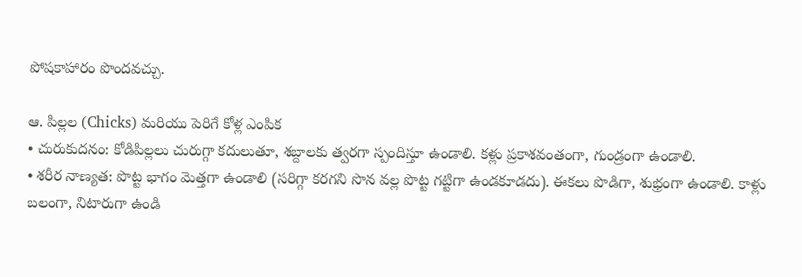పోషకాహారం పొందవచ్చు.

ఆ. పిల్లల (Chicks) మరియు పెరిగే కోళ్ల ఎంపిక
• చురుకుదనం: కోడిపిల్లలు చురుగ్గా కదులుతూ, శబ్దాలకు త్వరగా స్పందిస్తూ ఉండాలి. కళ్లు ప్రకాశవంతంగా, గుండ్రంగా ఉండాలి.
• శరీర నాణ్యత: పొట్ట భాగం మెత్తగా ఉండాలి (సరిగ్గా కరగని సొన వల్ల పొట్ట గట్టిగా ఉండకూడదు). ఈకలు పొడిగా, శుభ్రంగా ఉండాలి. కాళ్లు బలంగా, నిటారుగా ఉండి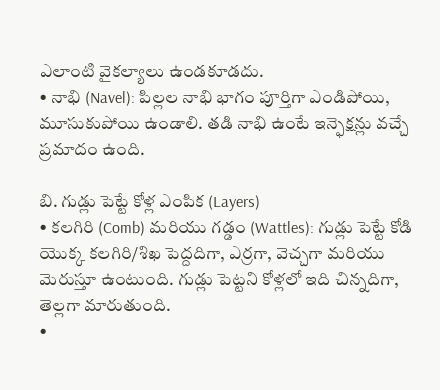ఎలాంటి వైకల్యాలు ఉండకూడదు.
• నాభి (Navel): పిల్లల నాభి భాగం పూర్తిగా ఎండిపోయి, మూసుకుపోయి ఉండాలి. తడి నాభి ఉంటే ఇన్ఫెక్షన్లు వచ్చే ప్రమాదం ఉంది.

బి. గుడ్లు పెట్టే కోళ్ల ఎంపిక (Layers)
• కలగిరి (Comb) మరియు గడ్డం (Wattles): గుడ్లు పెట్టే కోడి యొక్క కలగిరి/శిఖ పెద్దదిగా, ఎర్రగా, వెచ్చగా మరియు మెరుస్తూ ఉంటుంది. గుడ్లు పెట్టని కోళ్లలో ఇది చిన్నదిగా, తెల్లగా మారుతుంది.
•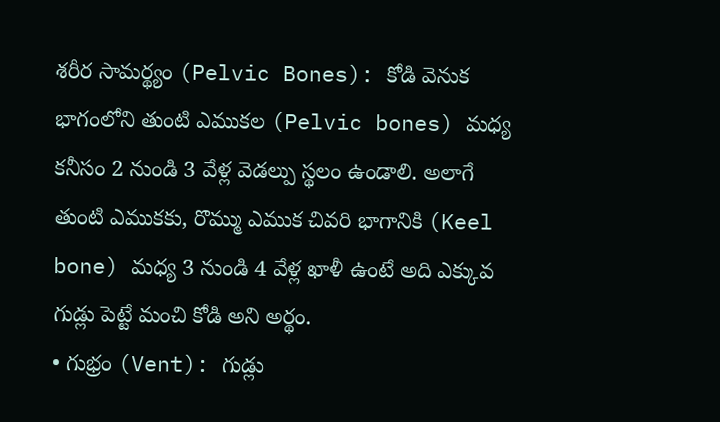శరీర సామర్థ్యం (Pelvic Bones): కోడి వెనుక భాగంలోని తుంటి ఎముకల (Pelvic bones) మధ్య కనీసం 2 నుండి 3 వేళ్ల వెడల్పు స్థలం ఉండాలి. అలాగే తుంటి ఎముకకు, రొమ్ము ఎముక చివరి భాగానికి (Keel bone) మధ్య 3 నుండి 4 వేళ్ల ఖాళీ ఉంటే అది ఎక్కువ గుడ్లు పెట్టే మంచి కోడి అని అర్థం.
• గుభ్రం (Vent): గుడ్లు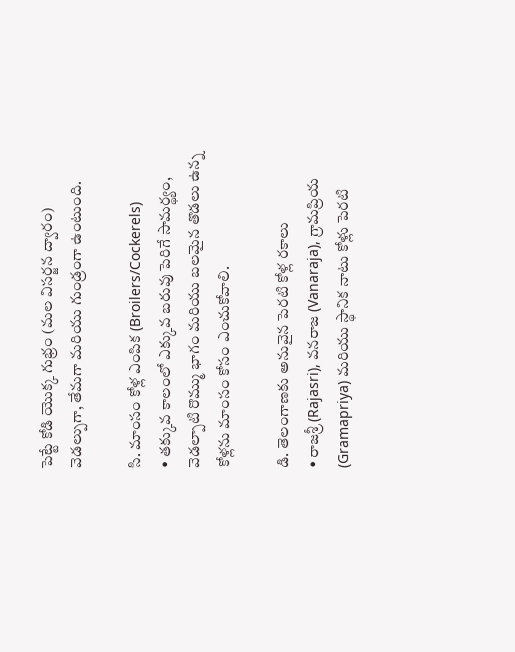పెట్టే కోడి యొక్క గుభ్రం (మల విసర్జన ద్వారం) వెడల్పుగా, తేమగా మరియు గుండ్రంగా ఉంటుంది.

సి. మాంసం కోళ్ల ఎంపిక (Broilers/Cockerels)
• తక్కువ కాలంలో ఎక్కువ బరువు పెరిగే సామర్థ్యం, వెడల్పాటి రొమ్ము భాగం మరియు బలమైన తొడలు ఉన్న కోళ్లను మాంసం కోసం ఎంచుకోవాలి.

డి. తెలంగాణకు అనువైన పెరటి కోళ్ల రకాలు
• రాజశ్రీ (Rajasri), వనరాజ (Vanaraja), గ్రామప్రియ (Gramapriya) మరియు స్థానిక నాటు కోళ్లు పెరటి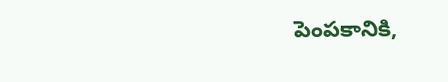పెంపకానికి,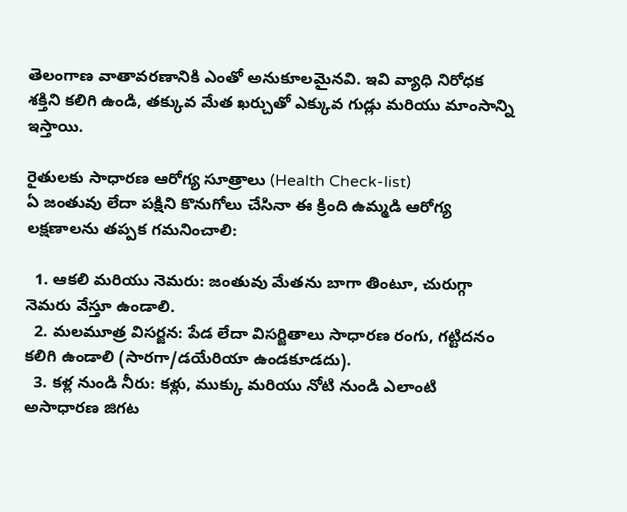తెలంగాణ వాతావరణానికి ఎంతో అనుకూలమైనవి. ఇవి వ్యాధి నిరోధక శక్తిని కలిగి ఉండి, తక్కువ మేత ఖర్చుతో ఎక్కువ గుడ్లు మరియు మాంసాన్ని ఇస్తాయి.

రైతులకు సాధారణ ఆరోగ్య సూత్రాలు (Health Check-list)
ఏ జంతువు లేదా పక్షిని కొనుగోలు చేసినా ఈ క్రింది ఉమ్మడి ఆరోగ్య లక్షణాలను తప్పక గమనించాలి:

  1. ఆకలి మరియు నెమరు: జంతువు మేతను బాగా తింటూ, చురుగ్గా నెమరు వేస్తూ ఉండాలి.
  2. మలమూత్ర విసర్జన: పేడ లేదా విసర్జితాలు సాధారణ రంగు, గట్టిదనం కలిగి ఉండాలి (సారగా/డయేరియా ఉండకూడదు).
  3. కళ్ల నుండి నీరు: కళ్లు, ముక్కు మరియు నోటి నుండి ఎలాంటి అసాధారణ జిగట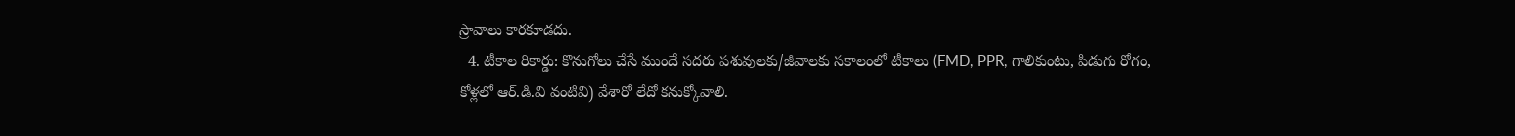స్రావాలు కారకూడదు.
  4. టీకాల రికార్డు: కొనుగోలు చేసే ముందే సదరు పశువులకు/జీవాలకు సకాలంలో టీకాలు (FMD, PPR, గాలికుంటు, పిడుగు రోగం, కోళ్లలో ఆర్‌.డి.వి వంటివి) వేశారో లేదో కనుక్కోవాలి.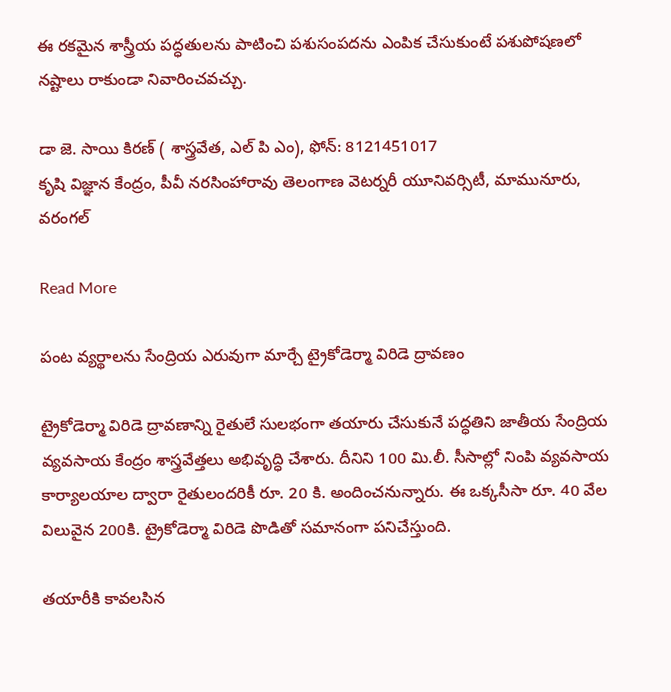ఈ రకమైన శాస్త్రీయ పద్ధతులను పాటించి పశుసంపదను ఎంపిక చేసుకుంటే పశుపోషణలో నష్టాలు రాకుండా నివారించవచ్చు.

డా జె. సాయి కిరణ్ ( శాస్త్రవేత, ఎల్ పి ఎం), ఫోన్: 8121451017
కృషి విజ్ఞాన కేంద్రం, పీవీ నరసింహారావు తెలంగాణ వెటర్నరీ యూనివర్సిటీ, మామునూరు, వరంగల్

Read More

పంట వ్యర్థాలను సేంద్రియ ఎరువుగా మార్చే ట్రైకోడెర్మా విరిడె ద్రావణం

ట్రైకోడెర్మా విరిడె ద్రావణాన్ని రైతులే సులభంగా తయారు చేసుకునే పద్ధతిని జాతీయ సేంద్రియ వ్యవసాయ కేంద్రం శాస్త్రవేత్తలు అభివృద్ధి చేశారు. దీనిని 100 మి.లీ. సీసాల్లో నింపి వ్యవసాయ కార్యాలయాల ద్వారా రైతులందరికీ రూ. 20 కి. అందించనున్నారు. ఈ ఒక్కసీసా రూ. 40 వేల విలువైన 200కి. ట్రైకోడెర్మా విరిడె పొడితో సమానంగా పనిచేస్తుంది.

తయారీకి కావలసిన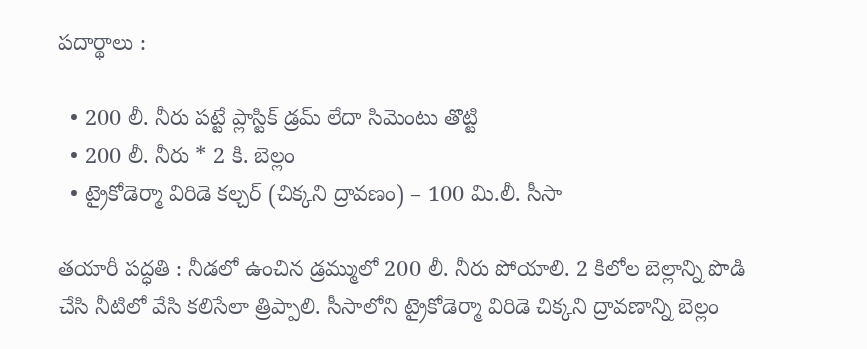పదార్థాలు :

  • 200 లీ. నీరు పట్టే ప్లాస్టిక్ డ్రమ్ లేదా సిమెంటు తొట్టి
  • 200 లీ. నీరు * 2 కి. బెల్లం
  • ట్రైకోడెర్మా విరిడె కల్చర్ (చిక్కని ద్రావణం) – 100 మి.లీ. సీసా

తయారీ పద్ధతి : నీడలో ఉంచిన డ్రమ్ములో 200 లీ. నీరు పోయాలి. 2 కిలోల బెల్లాన్ని పొడి చేసి నీటిలో వేసి కలిసేలా త్రిప్పాలి. సీసాలోని ట్రైకోడెర్మా విరిడె చిక్కని ద్రావణాన్ని బెల్లం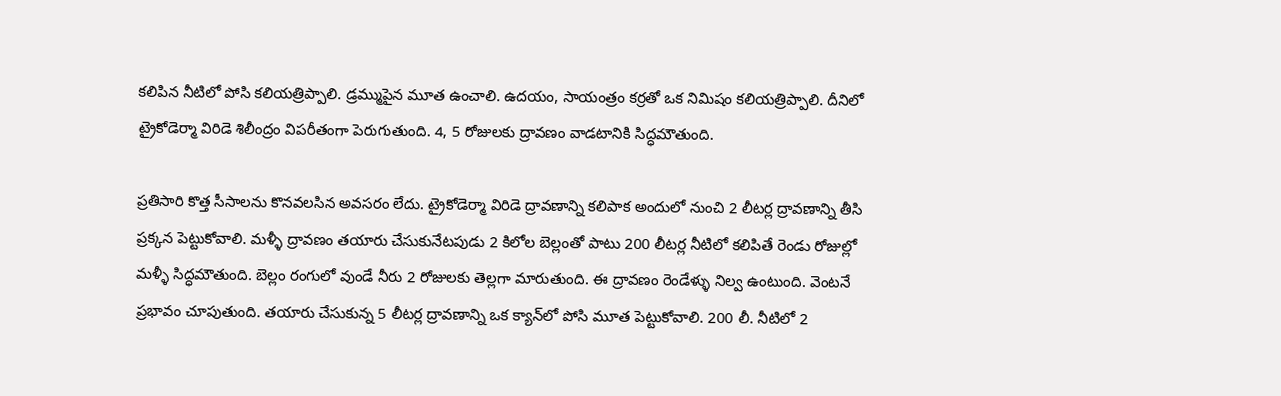కలిపిన నీటిలో పోసి కలియత్రిప్పాలి. డ్రమ్ముపైన మూత ఉంచాలి. ఉదయం, సాయంత్రం కర్రతో ఒక నిమిషం కలియత్రిప్పాలి. దీనిలో ట్రైకోడెర్మా విరిడె శిలీంద్రం విపరీతంగా పెరుగుతుంది. 4, 5 రోజులకు ద్రావణం వాడటానికి సిద్ధమౌతుంది.

ప్రతిసారి కొత్త సీసాలను కొనవలసిన అవసరం లేదు. ట్రైకోడెర్మా విరిడె ద్రావణాన్ని కలిపాక అందులో నుంచి 2 లీటర్ల ద్రావణాన్ని తీసి ప్రక్కన పెట్టుకోవాలి. మళ్ళీ ద్రావణం తయారు చేసుకునేటపుడు 2 కిలోల బెల్లంతో పాటు 200 లీటర్ల నీటిలో కలిపితే రెండు రోజుల్లో మళ్ళీ సిద్ధమౌతుంది. బెల్లం రంగులో వుండే నీరు 2 రోజులకు తెల్లగా మారుతుంది. ఈ ద్రావణం రెండేళ్ళు నిల్వ ఉంటుంది. వెంటనే ప్రభావం చూపుతుంది. తయారు చేసుకున్న 5 లీటర్ల ద్రావణాన్ని ఒక క్యాన్‌లో పోసి మూత పెట్టుకోవాలి. 200 లీ. నీటిలో 2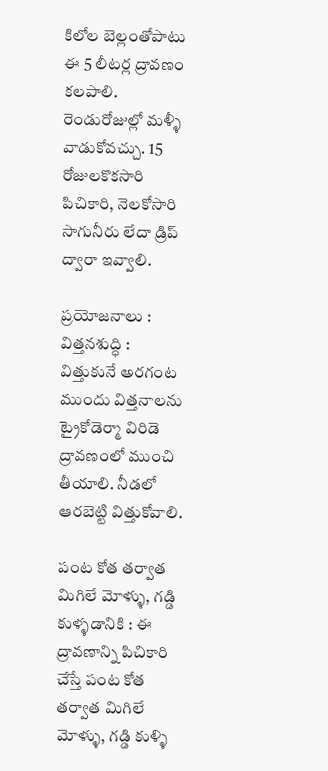కిలోల బెల్లంతోపాటు ఈ 5 లీటర్ల ద్రావణం కలపాలి. రెండురోజుల్లో మళ్ళీ వాడుకోవచ్చు. 15 రోజులకొకసారి పిచికారి, నెలకోసారి సాగునీరు లేదా డ్రిప్ ద్వారా ఇవ్వాలి.

ప్రయోజనాలు : విత్తనశుద్ధి : విత్తుకునే అరగంట ముందు విత్తనాలను ట్రైకోడెర్మా విరిడె ద్రావణంలో ముంచి తీయాలి. నీడలో ఆరబెట్టి విత్తుకోవాలి.

పంట కోత తర్వాత మిగిలే మోళ్ళు, గడ్డి కుళ్ళడానికి : ఈ ద్రావణాన్ని పిచికారి చేస్తే పంట కోత తర్వాత మిగిలే మోళ్ళు, గడ్డి కుళ్ళి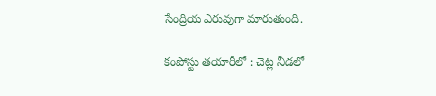సేంద్రియ ఎరువుగా మారుతుంది.

కంపోస్టు తయారీలో : చెట్ల నీడలో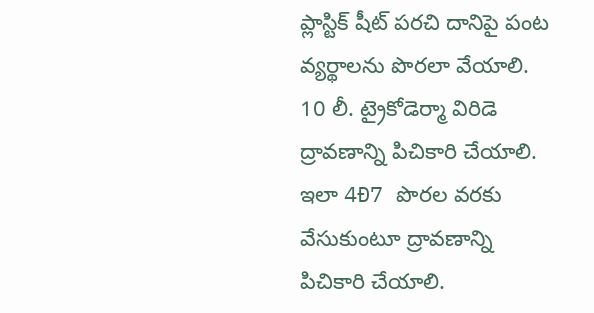ప్లాస్టిక్ షీట్ పరచి దానిపై పంట వ్యర్థాలను పొరలా వేయాలి. 10 లీ. ట్రైకోడెర్మా విరిడె ద్రావణాన్ని పిచికారి చేయాలి. ఇలా 4Ð7 పొరల వరకు వేసుకుంటూ ద్రావణాన్ని పిచికారి చేయాలి.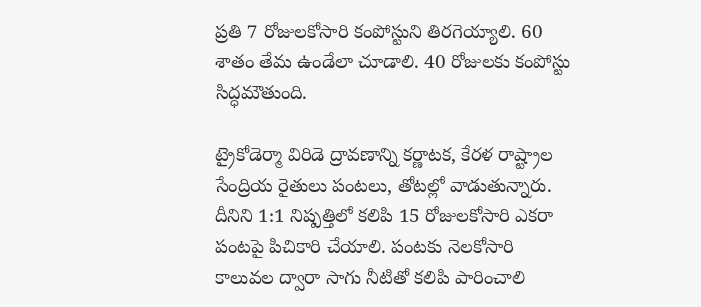ప్రతి 7 రోజులకోసారి కంపోస్టుని తిరగెయ్యాలి. 60 శాతం తేమ ఉండేలా చూడాలి. 40 రోజులకు కంపోస్టు సిద్ధమౌతుంది.

ట్రైకోడెర్మా విరిడె ద్రావణాన్ని కర్ణాటక, కేరళ రాష్ట్రాల సేంద్రియ రైతులు పంటలు, తోటల్లో వాడుతున్నారు. దీనిని 1:1 నిష్పత్తిలో కలిపి 15 రోజులకోసారి ఎకరా పంటపై పిచికారి చేయాలి. పంటకు నెలకోసారి కాలువల ద్వారా సాగు నీటితో కలిపి పారించాలి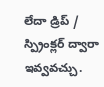లేదా డ్రిప్ / స్ప్రింక్లర్ ద్వారా ఇవ్వవచ్చు.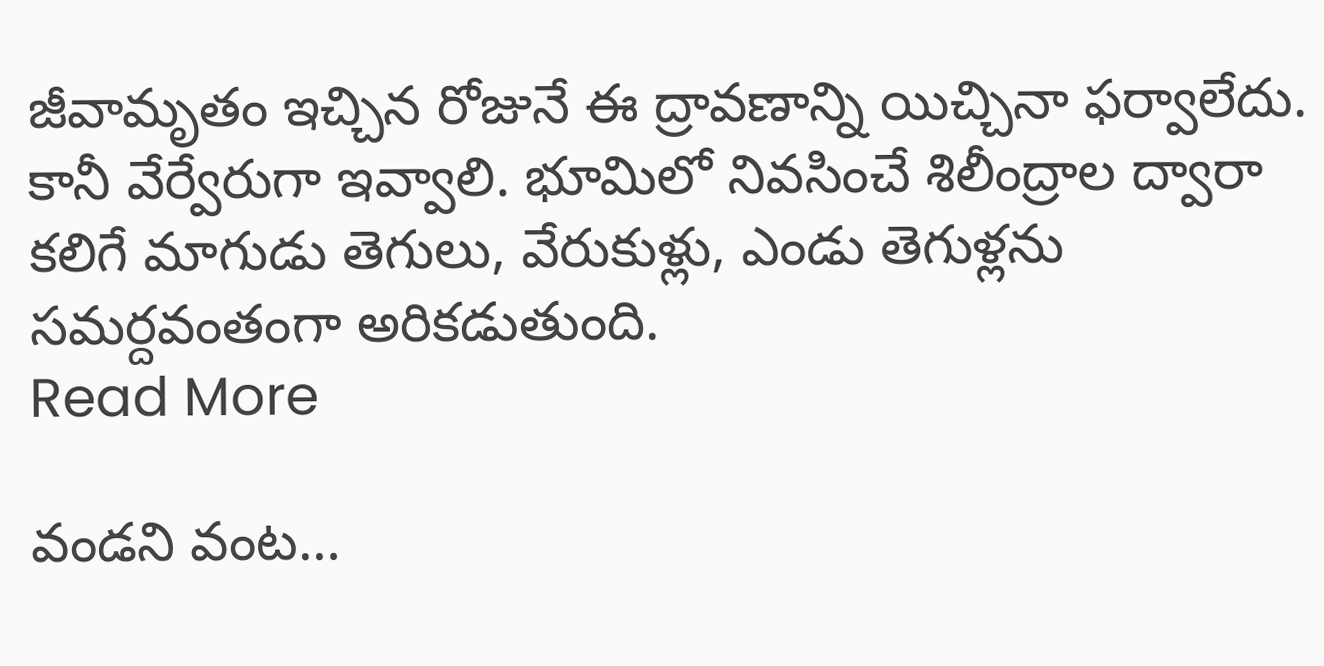జీవామృతం ఇచ్చిన రోజునే ఈ ద్రావణాన్ని యిచ్చినా ఫర్వాలేదు. కానీ వేర్వేరుగా ఇవ్వాలి. భూమిలో నివసించే శిలీంద్రాల ద్వారా కలిగే మాగుడు తెగులు, వేరుకుళ్లు, ఎండు తెగుళ్లను సమర్దవంతంగా అరికడుతుంది.
Read More

వండని వంట…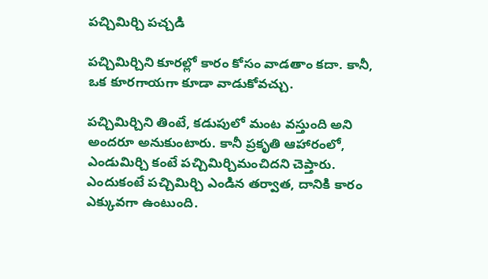పచ్చిమిర్చి పచ్చడి

పచ్చిమిర్చిని కూరల్లో కారం కోసం వాడతాం కదా. కానీ, ఒక కూరగాయగా కూడా వాడుకోవచ్చు.

పచ్చిమిర్చిని తింటే, కడుపులో మంట వస్తుంది అని అందరూ అనుకుంటారు. కానీ ప్రకృతి ఆహారంలో, ఎండుమిర్చి కంటే పచ్చిమిర్చిమంచిదని చెప్తారు. ఎందుకంటే పచ్చిమిర్చి ఎండిన తర్వాత, దానికి కారం ఎక్కువగా ఉంటుంది.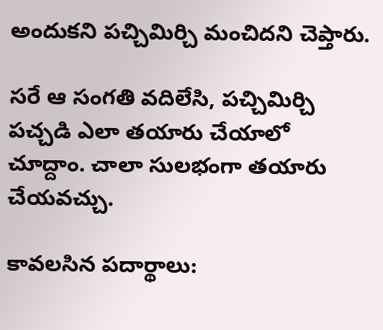అందుకని పచ్చిమిర్చి మంచిదని చెప్తారు.

సరే ఆ సంగతి వదిలేసి, పచ్చిమిర్చి పచ్చడి ఎలా తయారు చేయాలో చూద్దాం. చాలా సులభంగా తయారు చేయవచ్చు.

కావలసిన పదార్థాలు: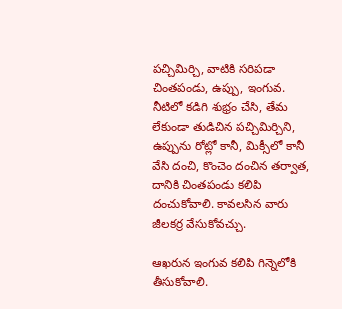పచ్చిమిర్చి, వాటికి సరిపడా చింతపండు, ఉప్పు, ఇంగువ.
నీటిలో కడిగి శుభ్రం చేసి, తేమ లేకుండా తుడిచిన పచ్చిమిర్చిని, ఉప్పును రోట్లో కానీ, మిక్సీలో కానీ వేసి దంచి, కొంచెం దంచిన తర్వాత, దానికి చింతపండు కలిపి దంచుకోవాలి. కావలసిన వారు జీలకర్ర వేసుకోవచ్చు.

ఆఖరున ఇంగువ కలిపి గిన్నెలోకి తీసుకోవాలి.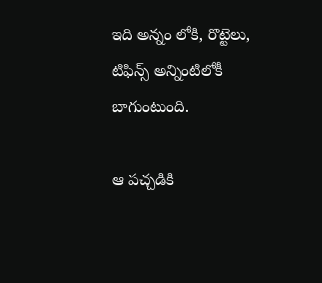ఇది అన్నం లోకి, రొట్టెలు, టిఫిన్స్ అన్నింటిలోకీ బాగుంటుంది.

ఆ పచ్చడికి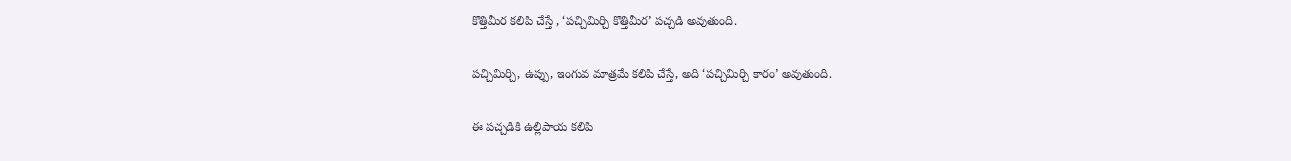కొత్తిమీర కలిపి చేస్తే , ‘పచ్చిమిర్చి కొత్తిమీర’ పచ్చడి అవుతుంది.

పచ్చిమిర్చి, ఉప్పు, ఇంగువ మాత్రమే కలిపి చేస్తే, అది ‘పచ్చిమిర్చి కారం’ అవుతుంది.

ఈ పచ్చడికి ఉల్లిపాయ కలిపి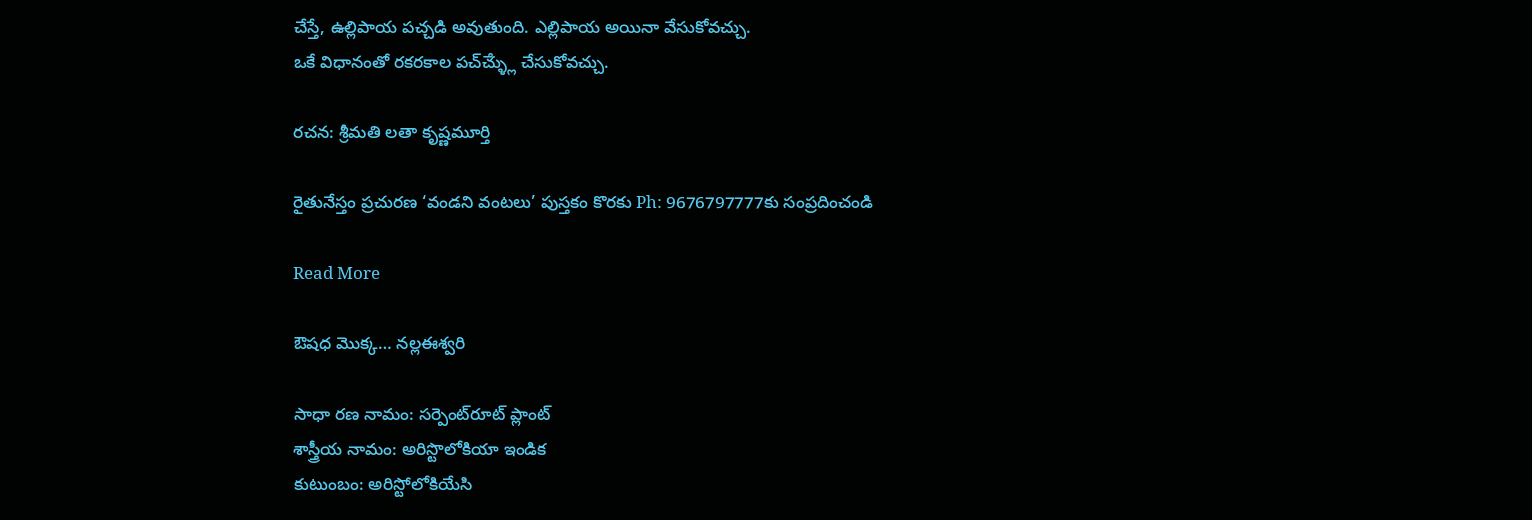చేస్తే, ఉల్లిపాయ పచ్చడి అవుతుంది. ఎల్లిపాయ అయినా వేసుకోవచ్చు.
ఒకే విధానంతో రకరకాల పచ్ౘ్ళ్లు చేసుకోవచ్చు.

రచన: శ్రీమతి లతా కృష్ణమూర్తి

రైతునేస్తం ప్రచురణ ‘వండని వంటలు’ పుస్తకం కొరకు Ph: 9676797777కు సంప్రదించండి

Read More

ఔషధ మొక్క… నల్లఈశ్వరి

సాధా రణ నామం: సర్పెంట్‌రూట్ ప్లాంట్
శాస్త్రీయ నామం: అరిస్టొలోకియా ఇండిక
కుటుంబం: అరిస్టోలోకియేసి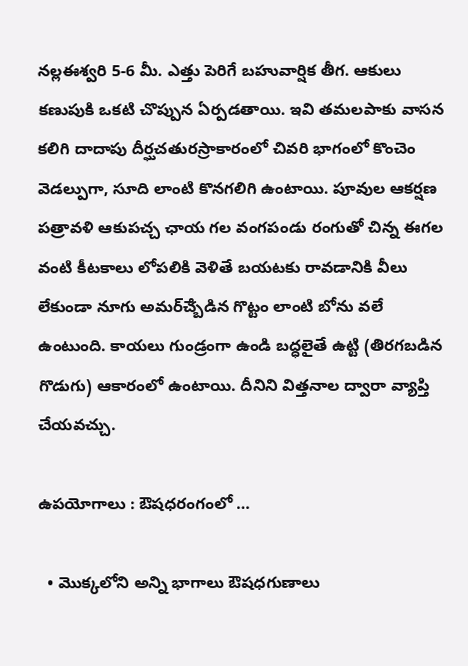నల్లఈశ్వరి 5-6 మీ. ఎత్తు పెరిగే బహువార్షిక తీగ. ఆకులు కణుపుకి ఒకటి చొప్పున ఏర్పడతాయి. ఇవి తమలపాకు వాసన కలిగి దాదాపు దీర్ఘచతురస్రాకారంలో చివరి భాగంలో కొంచెం వెడల్పుగా, సూది లాంటి కొనగలిగి ఉంటాయి. పూవుల ఆకర్షణ పత్రావళి ఆకుపచ్చ ఛాయ గల వంగపండు రంగుతో చిన్న ఈగల వంటి కీటకాలు లోపలికి వెళితే బయటకు రావడానికి వీలు లేకుండా నూగు అమర్ౘ్బడిన గొట్టం లాంటి బోను వలే ఉంటుంది. కాయలు గుండ్రంగా ఉండి బద్ధలైతే ఉట్టి (తిరగబడిన గొడుగు) ఆకారంలో ఉంటాయి. దీనిని విత్తనాల ద్వారా వ్యాప్తి చేయవచ్చు.

ఉపయోగాలు : ఔషధరంగంలో …

  • మొక్కలోని అన్ని భాగాలు ఔషధగుణాలు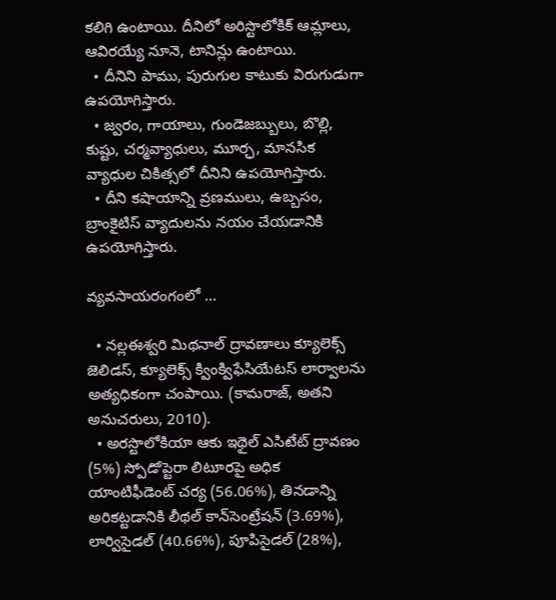కలిగి ఉంటాయి. దీనిలో అరిస్టొలోకిక్ ఆమ్లాలు, ఆవిరయ్యే నూనె, టానిన్లు ఉంటాయి.
  • దీనిని పాము, పురుగుల కాటుకు విరుగుడుగా ఉపయోగిస్తారు.
  • జ్వరం, గాయాలు, గుండెజబ్బులు, బొల్లి, కుష్టు, చర్మవ్యాధులు, మూర్ఛ, మానసిక వ్యాధుల చికిత్సలో దీనిని ఉపయోగిస్తారు.
  • దీని కషాయాన్ని వ్రణములు, ఉబ్బసం, బ్రాంకైటిస్ వ్యాదులను నయం చేయడానికి ఉపయోగిస్తారు.

వ్యవసాయరంగంలో …

  • నల్లఈశ్వరి మిథనాల్ ద్రావణాలు క్యూలెక్స్ జెలిడస్, క్యూలెక్స్ క్వింక్విఫేసియేటస్ లార్వాలను అత్యధికంగా చంపాయి. (కామరాజ్, అతని అనుచరులు, 2010).
  • అరస్టొలోకియా ఆకు ఇథైల్ ఎసిటేట్ ద్రావణం (5%) స్పోడోప్టెరా లిటూరపై అధిక యాంటిఫీడెంట్ చర్య (56.06%), తినడాన్ని అరికట్టడానికి లీథల్ కాన్‌సెంట్రేషన్ (3.69%), లార్విసైడల్ (40.66%), పూపిసైడల్ (28%),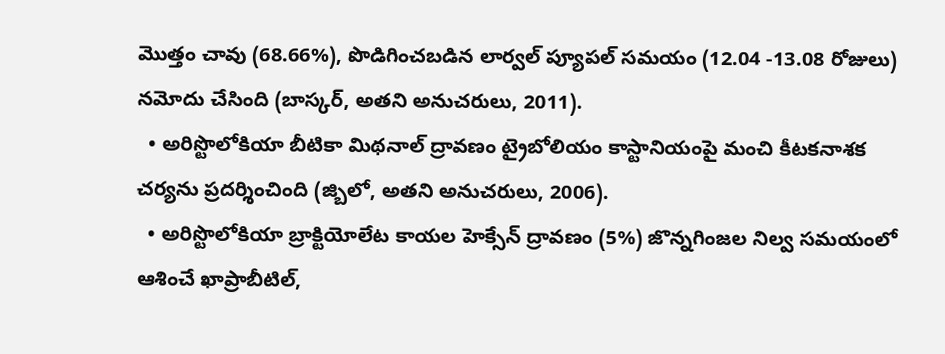మొత్తం చావు (68.66%), పొడిగించబడిన లార్వల్ ప్యూపల్ సమయం (12.04 -13.08 రోజులు) నమోదు చేసింది (బాస్కర్, అతని అనుచరులు, 2011).
  • అరిస్టొలోకియా బీటికా మిథనాల్ ద్రావణం ట్రైబోలియం కాస్టానియంపై మంచి కీటకనాశక చర్యను ప్రదర్శించింది (జ్బిలో, అతని అనుచరులు, 2006).
  • అరిస్టొలోకియా బ్రాక్టియోలేట కాయల హెక్సేన్ ద్రావణం (5%) జొన్నగింజల నిల్వ సమయంలో ఆశించే ఖాప్రాబీటిల్,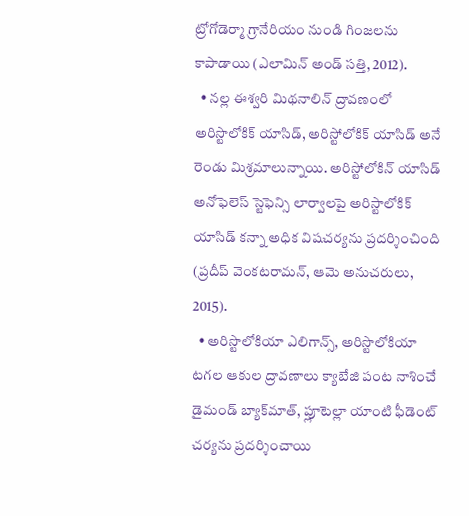ట్రోగోడెర్మా గ్రానేరియం నుండి గింజలను కాపాడాయి (ఎలామిన్ అండ్ సత్తి, 2012).
  • నల్ల ఈశ్వరి మిథనాలిన్ ద్రావణంలో అరిస్టొలోకిక్ యాసిడ్, అరిస్టోలోకిక్ యాసిడ్ అనే రెండు మిశ్రమాలున్నాయి. అరిస్టోలోకిన్ యాసిడ్ అనోఫెలెస్ స్టెఫెన్సి లార్వాలపై అరిస్టాలోకిక్ యాసిడ్ కన్నా అధిక విషచర్యను ప్రదర్శించింది (ప్రదీప్ వెంకటరామన్, ఆమె అనుచరులు, 2015).
  • అరిస్టొలోకియా ఎలిగాన్స్, అరిస్టొలోకియా టగల ఆకుల ద్రావణాలు క్యాబేజి పంట నాశించే డైమండ్ బ్యాక్‌మాత్, ప్లూటెల్లా యాంటి ఫీడెంట్ చర్యను ప్రదర్శించాయి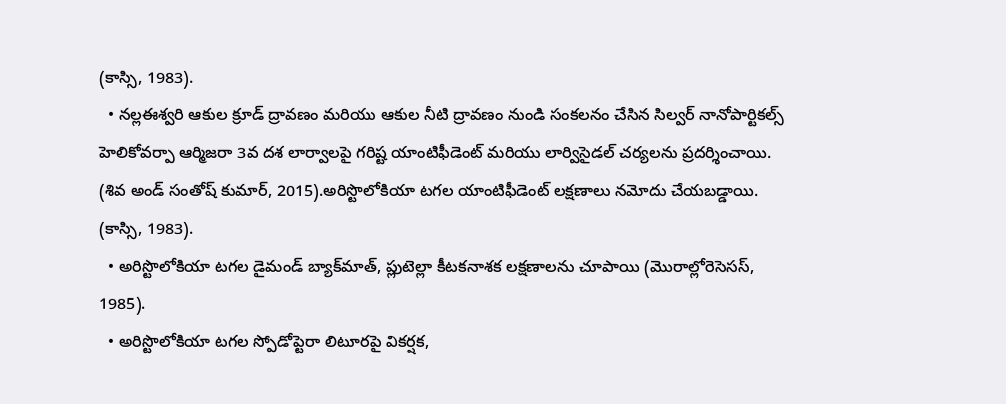(కాస్సి, 1983).
  • నల్లఈశ్వరి ఆకుల క్రూడ్ ద్రావణం మరియు ఆకుల నీటి ద్రావణం నుండి సంకలనం చేసిన సిల్వర్ నానోపార్టికల్స్ హెలికోవర్పా ఆర్మిజరా 3వ దశ లార్వాలపై గరిష్ట యాంటిఫీడెంట్ మరియు లార్విసైడల్ చర్యలను ప్రదర్శించాయి. (శివ అండ్ సంతోష్ కుమార్, 2015).అరిస్టొలోకియా టగల యాంటిఫీడెంట్ లక్షణాలు నమోదు చేయబడ్డాయి. (కాస్సి, 1983).
  • అరిస్టొలోకియా టగల డైమండ్ బ్యాక్‌మాత్, ప్లుటెల్లా కీటకనాశక లక్షణాలను చూపాయి (మొరాల్లోరెసెసస్, 1985).
  • అరిస్టొలోకియా టగల స్పోడోప్టెరా లిటూరపై వికర్షక,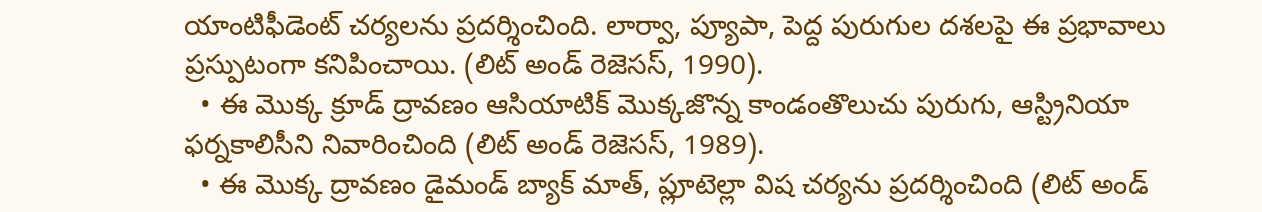యాంటిఫీడెంట్ చర్యలను ప్రదర్శించింది. లార్వా, ప్యూపా, పెద్ద పురుగుల దశలపై ఈ ప్రభావాలు ప్రస్పుటంగా కనిపించాయి. (లిట్ అండ్ రెజెసస్, 1990).
  • ఈ మొక్క క్రూడ్ ద్రావణం ఆసియాటిక్ మొక్కజొన్న కాండంతొలుచు పురుగు, ఆస్ట్రినియా ఫర్నకాలిసీని నివారించింది (లిట్ అండ్ రెజెసస్, 1989).
  • ఈ మొక్క ద్రావణం డైమండ్ బ్యాక్ మాత్, ప్లూటెల్లా విష చర్యను ప్రదర్శించింది (లిట్ అండ్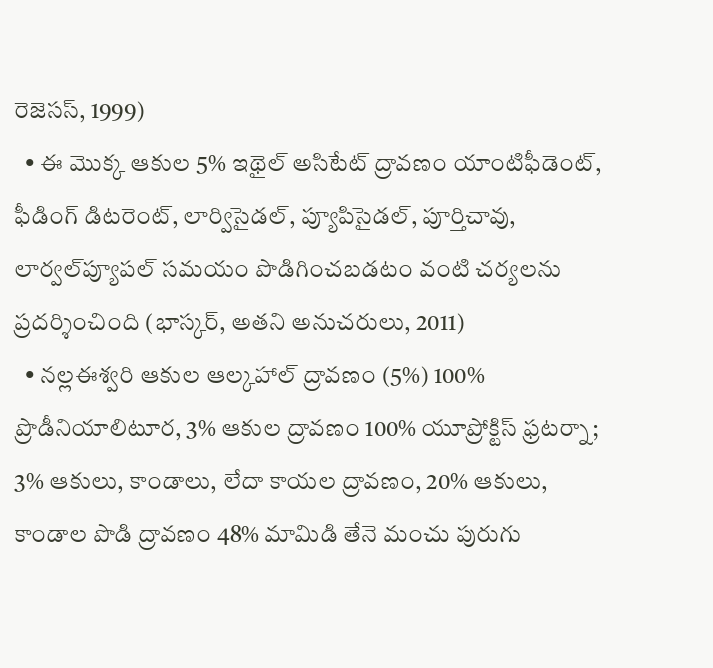రెజెసస్, 1999)
  • ఈ మొక్క ఆకుల 5% ఇథైల్ అసిటేట్ ద్రావణం యాంటిఫీడెంట్, ఫీడింగ్ డిటరెంట్, లార్విసైడల్, ప్యూపిసైడల్, పూర్తిచావు, లార్వల్‌ప్యూపల్ సమయం పొడిగించబడటం వంటి చర్యలను ప్రదర్శించింది (భాస్కర్, అతని అనుచరులు, 2011)
  • నల్లఈశ్వరి ఆకుల ఆల్కహాల్ ద్రావణం (5%) 100% ప్రొడీనియాలిటూర, 3% ఆకుల ద్రావణం 100% యూప్రోక్టిస్ ఫ్రటర్నా; 3% ఆకులు, కాండాలు, లేదా కాయల ద్రావణం, 20% ఆకులు, కాండాల పొడి ద్రావణం 48% మామిడి తేనె మంచు పురుగు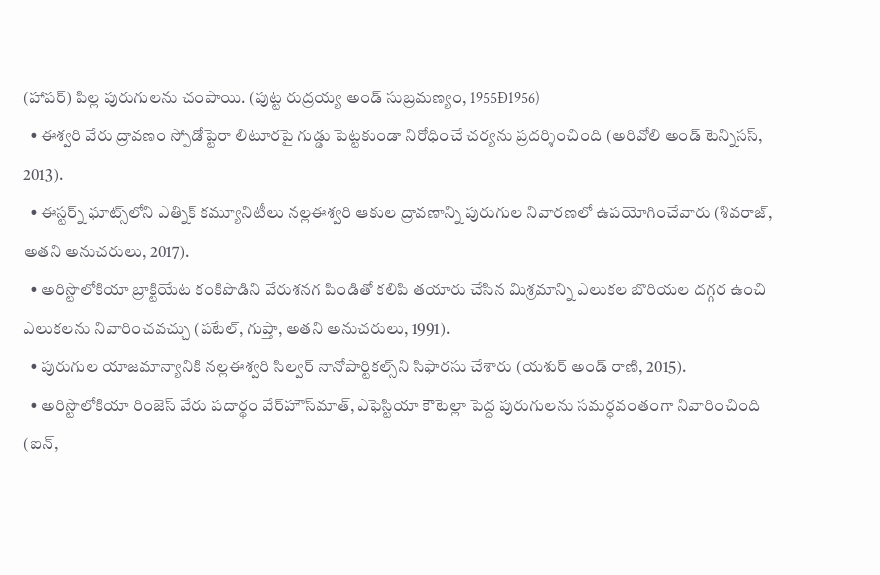(హాపర్) పిల్ల పురుగులను చంపాయి. (పుట్ట రుద్రయ్య అండ్ సుబ్రమణ్యం, 1955Ð1956)
  • ఈశ్వరి వేరు ద్రావణం స్పోడోప్టెరా లిటూరపై గుడ్డు పెట్టకుండా నిరోధించే చర్యను ప్రదర్శించింది (అరివోలి అండ్ టెన్నిసస్, 2013).
  • ఈస్టర్న్ ఘాట్స్‌లోని ఎత్నిక్ కమ్యూనిటీలు నల్లఈశ్వరి ఆకుల ద్రావణాన్ని పురుగుల నివారణలో ఉపయోగించేవారు (శివరాజ్, అతని అనుచరులు, 2017).
  • అరిస్టొలోకియా బ్రాక్టియేట కంకిపొడిని వేరుశనగ పిండితో కలిపి తయారు చేసిన మిశ్రమాన్ని ఎలుకల బొరియల దగ్గర ఉంచి ఎలుకలను నివారించవచ్చు (పటేల్, గుప్తా, అతని అనుచరులు, 1991).
  • పురుగుల యాజమాన్యానికి నల్లఈశ్వరి సిల్వర్ నానోపార్టికల్స్‌ని సిఫారసు చేశారు (యశుర్ అండ్ రాణి, 2015).
  • అరిస్టొలోకియా రింజెస్ వేరు పదార్థం వేర్‌హౌస్‌మాత్, ఎఫెస్టియా కౌటెల్లా పెద్ద పురుగులను సమర్ధవంతంగా నివారించింది (ఐన్,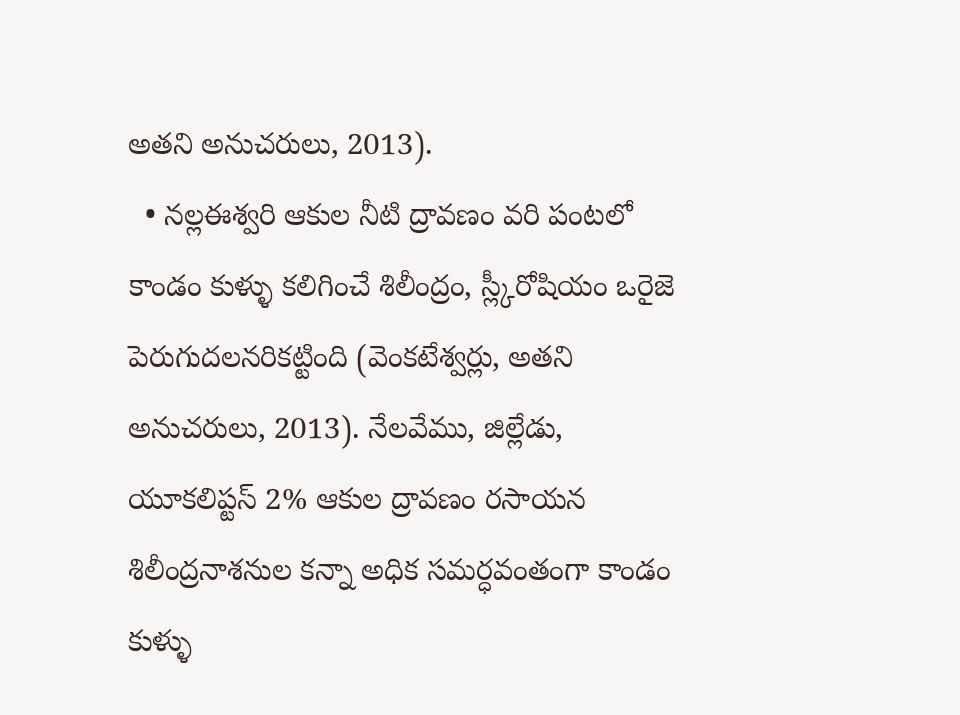అతని అనుచరులు, 2013).
  • నల్లఈశ్వరి ఆకుల నీటి ద్రావణం వరి పంటలో కాండం కుళ్ళు కలిగించే శిలీంద్రం, స్ల్కీరోషియం ఒరైజె పెరుగుదలనరికట్టింది (వెంకటేశ్వర్లు, అతని అనుచరులు, 2013). నేలవేము, జిల్లేడు, యూకలిప్టస్ 2% ఆకుల ద్రావణం రసాయన శిలీంద్రనాశనుల కన్నా అధిక సమర్ధవంతంగా కాండం కుళ్ళు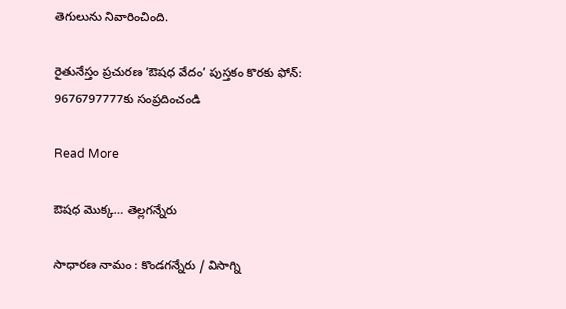తెగులును నివారించింది.

రైతునేస్తం ప్రచురణ ‘ఔషధ వేదం’ పుస్తకం కొరకు ఫోన్: 9676797777కు సంప్రదించండి

Read More

ఔషధ మొక్క… తెల్లగన్నేరు

సాధారణ నామం : కొండగన్నేరు / విసాగ్ని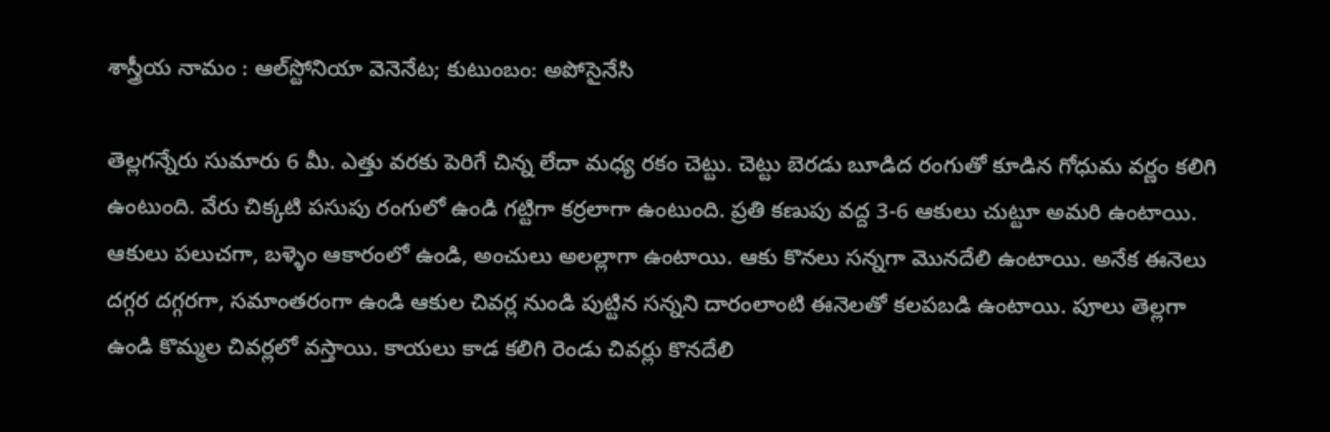శాస్త్రీయ నామం : ఆల్‌స్టోనియా వెనెనేట; కుటుంబం: అపోసైనేసి

తెల్లగన్నేరు సుమారు 6 మీ. ఎత్తు వరకు పెరిగే చిన్న లేదా మధ్య రకం చెట్టు. చెట్టు బెరడు బూడిద రంగుతో కూడిన గోధుమ వర్ణం కలిగి ఉంటుంది. వేరు చిక్కటి పసుపు రంగులో ఉండి గట్టిగా కర్రలాగా ఉంటుంది. ప్రతి కణుపు వద్ద 3-6 ఆకులు చుట్టూ అమరి ఉంటాయి. ఆకులు పలుచగా, బళ్ళెం ఆకారంలో ఉండి, అంచులు అలల్లాగా ఉంటాయి. ఆకు కొనలు సన్నగా మొనదేలి ఉంటాయి. అనేక ఈనెలు దగ్గర దగ్గరగా, సమాంతరంగా ఉండి ఆకుల చివర్ల నుండి పుట్టిన సన్నని దారంలాంటి ఈనెలతో కలపబడి ఉంటాయి. పూలు తెల్లగా ఉండి కొమ్మల చివర్లలో వస్తాయి. కాయలు కాడ కలిగి రెండు చివర్లు కొనదేలి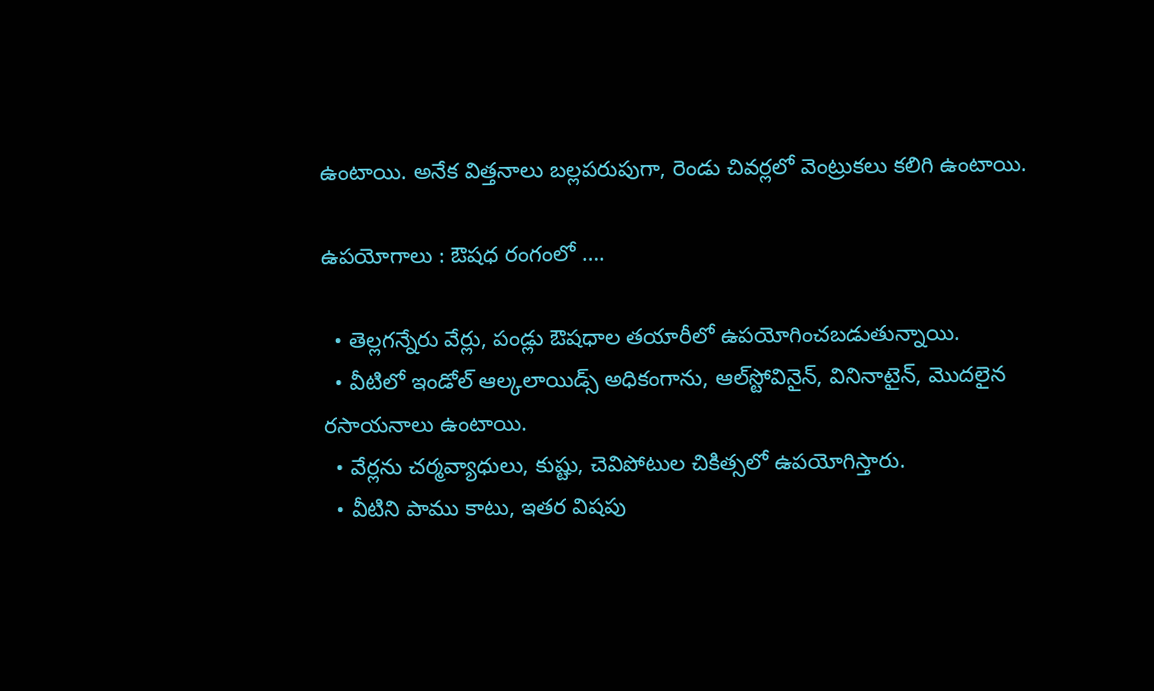ఉంటాయి. అనేక విత్తనాలు బల్లపరుపుగా, రెండు చివర్లలో వెంట్రుకలు కలిగి ఉంటాయి.

ఉపయోగాలు : ఔషధ రంగంలో ….

  • తెల్లగన్నేరు వేర్లు, పండ్లు ఔషధాల తయారీలో ఉపయోగించబడుతున్నాయి.
  • వీటిలో ఇండోల్ ఆల్కలాయిడ్స్ అధికంగాను, ఆల్‌స్టోవినైన్, వినినాటైన్, మొదలైన రసాయనాలు ఉంటాయి.
  • వేర్లను చర్మవ్యాధులు, కుష్టు, చెవిపోటుల చికిత్సలో ఉపయోగిస్తారు.
  • వీటిని పాము కాటు, ఇతర విషపు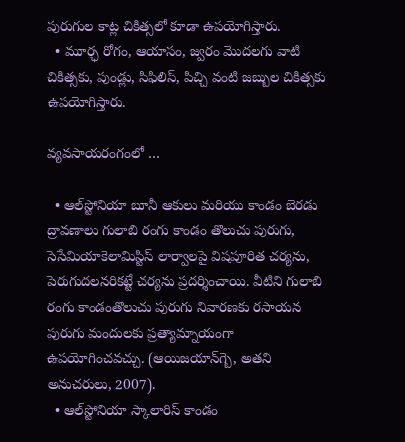పురుగుల కాట్ల చికిత్సలో కూడా ఉపయోగిస్తారు.
  • మూర్ఛ రోగం, ఆయాసం, జ్వరం మొదలగు వాటి చికిత్సకు, పుండ్లు, సిఫిలిస్, పిచ్చి వంటి జబ్బుల చికిత్సకు ఉపయోగిస్తారు.

వ్యవసాయరంగంలో …

  • ఆల్‌స్టోనియా బూనీ ఆకులు మరియు కాండం బెరడు ద్రావణాలు గులాబి రంగు కాండం తొలుచు పురుగు, సెసేమియాకెలామిస్టిస్ లార్వాలపై విషపూరిత చర్యను, పెరుగుదలనరికట్టే చర్యను ప్రదర్శించాయి. వీటిని గులాబి రంగు కాండంతొలుచు పురుగు నివారణకు రసాయన పురుగు మందులకు ప్రత్యామ్నాయంగా ఉపయోగించవచ్చు. (ఆయిజయాన్‌గ్బె, అతని అనుచరులు, 2007).
  • ఆల్‌స్టోనియా స్కాలారిస్ కాండం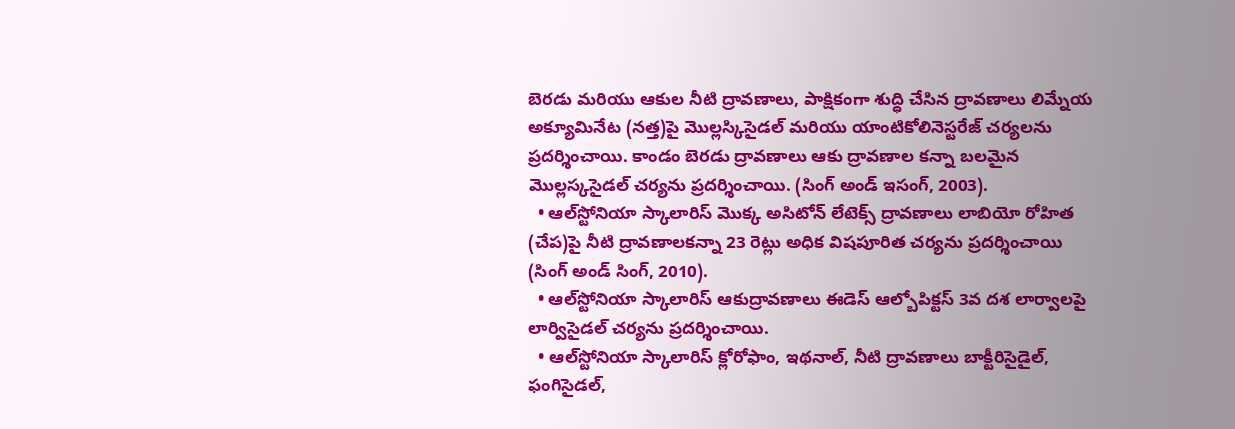బెరడు మరియు ఆకుల నీటి ద్రావణాలు, పాక్షికంగా శుద్ధి చేసిన ద్రావణాలు లిమ్నేయ అక్యూమినేట (నత్త)పై మొల్లస్కిసైడల్ మరియు యాంటికోలినెస్టరేజ్ చర్యలను ప్రదర్శించాయి. కాండం బెరడు ద్రావణాలు ఆకు ద్రావణాల కన్నా బలమైన మొల్లస్కసైడల్ చర్యను ప్రదర్శించాయి. (సింగ్ అండ్ ఇసంగ్, 2003).
  • ఆల్‌స్టోనియా స్కాలారిస్ మొక్క అసిటోన్ లేటెక్స్ ద్రావణాలు లాబియో రోహిత (చేప)పై నీటి ద్రావణాలకన్నా 23 రెట్లు అధిక విషపూరిత చర్యను ప్రదర్శించాయి (సింగ్ అండ్ సింగ్, 2010).
  • ఆల్‌స్టోనియా స్కాలారిస్ ఆకుద్రావణాలు ఈడెస్ ఆల్బోపిక్టస్ 3వ దశ లార్వాలపై లార్విసైడల్ చర్యను ప్రదర్శించాయి.
  • ఆల్‌స్టోనియా స్కాలారిస్ క్లోరోఫాం, ఇథనాల్, నీటి ద్రావణాలు బాక్టీరిసైడైల్, ఫంగిసైడల్,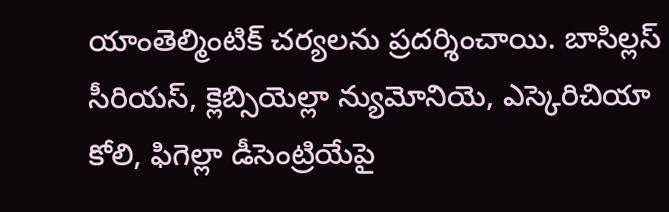యాంతెల్మింటిక్ చర్యలను ప్రదర్శించాయి. బాసిల్లస్ సీరియస్, క్లెబ్సియెల్లా న్యుమోనియె, ఎస్కెరిచియా కోలి, ఫిగెల్లా డీసెంట్రియేపై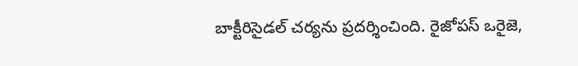బాక్టీరిసైడల్ చర్యను ప్రదర్శించింది. రైజోపస్ ఒరైజె,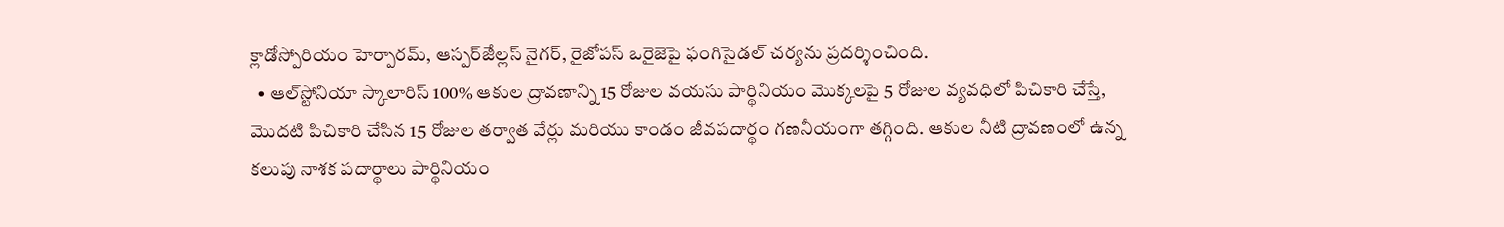క్లాడోస్పోరియం హెర్పారమ్, ఆస్పర్ౙిల్లస్ నైగర్, రైజోపస్ ఒరైజెపై ఫంగిసైడల్ చర్యను ప్రదర్శించింది.
  • ఆల్‌స్టోనియా స్కాలారిస్ 100% ఆకుల ద్రావణాన్ని 15 రోజుల వయసు పార్థినియం మొక్కలపై 5 రోజుల వ్యవధిలో పిచికారి చేస్తే, మొదటి పిచికారి చేసిన 15 రోజుల తర్వాత వేర్లు మరియు కాండం జీవపదార్థం గణనీయంగా తగ్గింది. ఆకుల నీటి ద్రావణంలో ఉన్న కలుపు నాశక పదార్థాలు పార్థినియం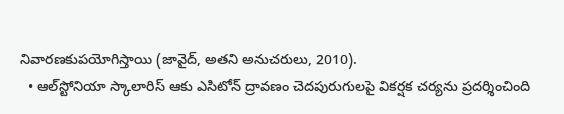నివారణకుపయోగిస్తాయి (జావైద్, అతని అనుచరులు, 2010).
  • ఆల్‌స్టోనియా స్కాలారిస్ ఆకు ఎసిటోన్ ద్రావణం చెదపురుగులపై వికర్షక చర్యను ప్రదర్శించింది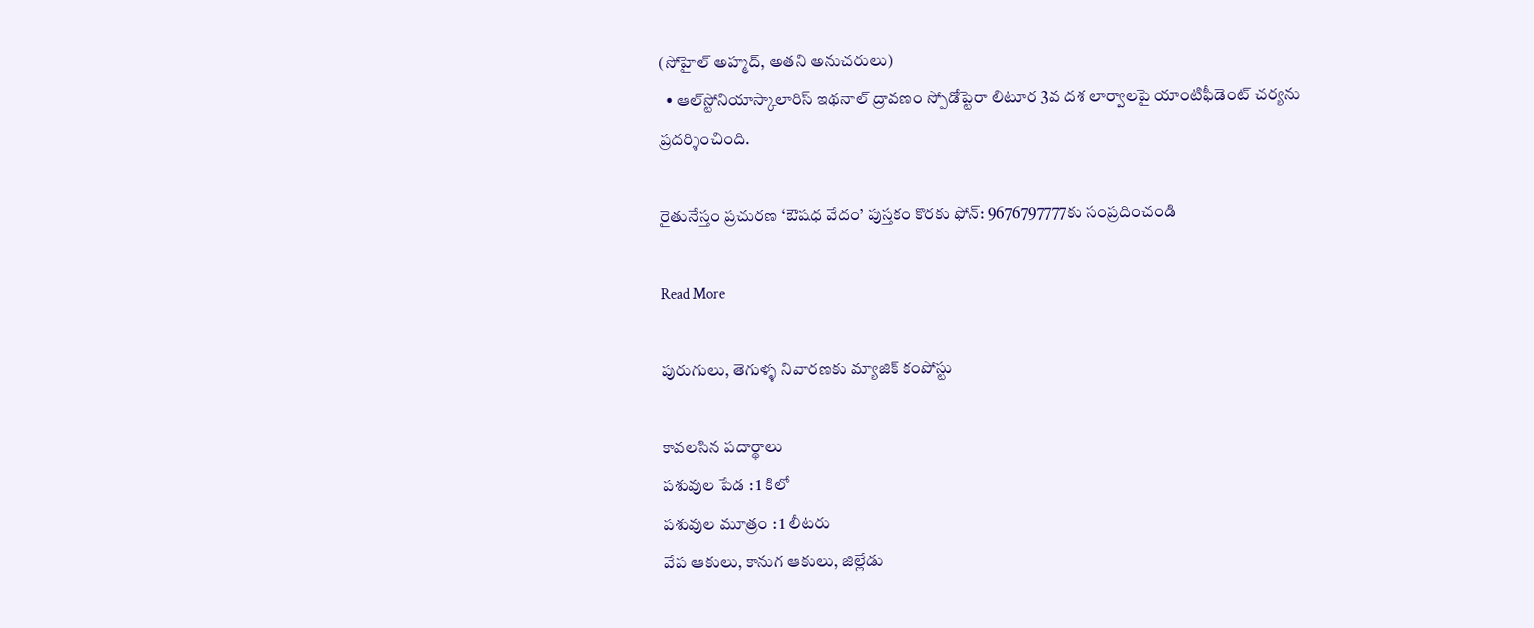(సోహైల్ అహ్మద్, అతని అనుచరులు)
  • ఆల్‌స్టోనియాస్కాలారిస్ ఇథనాల్ ద్రావణం స్పోడోప్టెరా లిటూర 3వ దశ లార్వాలపై యాంటిఫీడెంట్ చర్యను ప్రదర్శించింది.

రైతునేస్తం ప్రచురణ ‘ఔషధ వేదం’ పుస్తకం కొరకు ఫోన్: 9676797777కు సంప్రదించండి

Read More

పురుగులు, తెగుళ్ళ నివారణకు మ్యాజిక్ కంపోస్టు

కావలసిన పదార్థాలు
పశువుల పేడ : 1 కిలో
పశువుల మూత్రం : 1 లీటరు
వేప ఆకులు, కానుగ ఆకులు, జిల్లేడు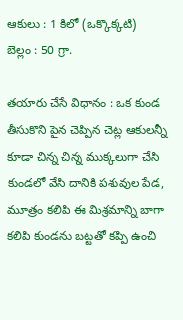ఆకులు : 1 కిలో (ఒక్కొక్కటి)
బెల్లం : 50 గ్రా.

తయారు చేసే విధానం : ఒక కుండ తీసుకొని పైన చెప్పిన చెట్ల ఆకులన్నీ కూడా చిన్న చిన్న ముక్కలుగా చేసి కుండలో వేసి దానికి పశువుల పేడ, మూత్రం కలిపి ఈ మిశ్రమాన్ని బాగా కలిపి కుండను బట్టతో కప్పి ఉంచి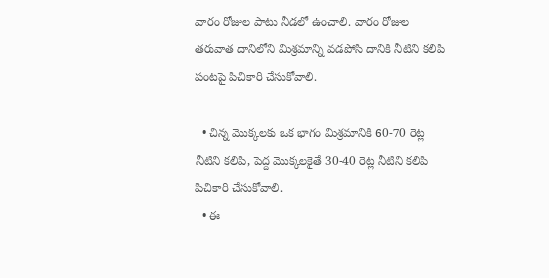వారం రోజుల పాటు నీడలో ఉంచాలి. వారం రోజుల తరువాత దానిలోని మిశ్రమాన్ని వడపోసి దానికి నీటిని కలిపి పంటపై పిచికారి చేసుకోవాలి.

  • చిన్న మొక్కలకు ఒక భాగం మిశ్రమానికి 60-70 రెట్ల నీటిని కలిపి, పెద్ద మొక్కలకైతే 30-40 రెట్ల నీటిని కలిపి పిచికారి చేసుకోవాలి.
  • ఈ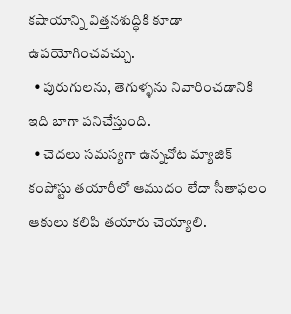కషాయాన్ని విత్తనశుద్ధికి కూడా ఉపయోగించవచ్చు.
  • పురుగులను, తెగుళ్ళను నివారించడానికి ఇది బాగా పనిచేస్తుంది.
  • చెదలు సమస్యగా ఉన్నచోట మ్యాజిక్ కంపోస్టు తయారీలో ఆముదం లేదా సీతాఫలం ఆకులు కలిపి తయారు చెయ్యాలి.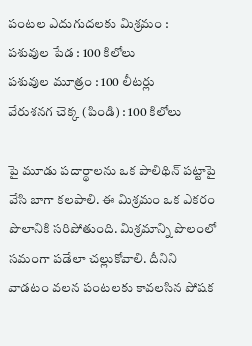పంటల ఎదుగుదలకు మిశ్రమం :
పశువుల పేడ : 100 కిలోలు
పశువుల మూత్రం : 100 లీటర్లు
వేరుశనగ చెక్క (పిండి) : 100 కిలోలు

పై మూడు పదార్థాలను ఒక పాలిథిన్ పట్టాపై వేసి బాగా కలపాలి. ఈ మిశ్రమం ఒక ఎకరం పొలానికి సరిపోతుంది. మిశ్రమాన్ని పొలంలో సమంగా పడేలా చల్లుకోవాలి. దీనిని వాడటం వలన పంటలకు కావలసిన పోషక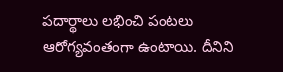పదార్థాలు లభించి పంటలు ఆరోగ్యవంతంగా ఉంటాయి. దీనిని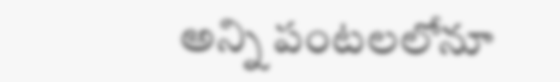అన్ని పంటలలోనూ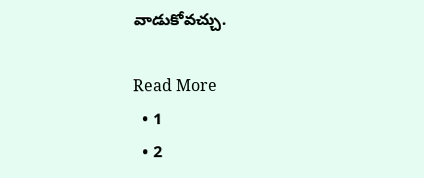వాడుకోవచ్చు.

Read More
  • 1
  • 2